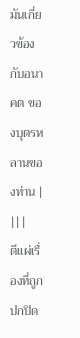มันเกี่ยวข้องกับอนาคต ของบุตรหลานของท่าน |
|||
ตีแผ่เรื่องที่ถูกปกปิด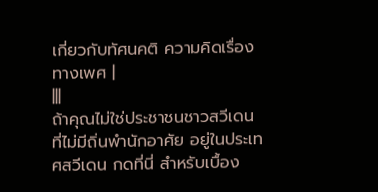เกี่ยวกับทัศนคติ ความคิดเรื่องทางเพศ |
|||
ถ้าคุณไม่ใช่ประชาชนชาวสวีเดน ที่ไม่มีถิ่นพำนักอาศัย อยู่ในประเทศสวีเดน กดที่นี่ สำหรับเบื้อง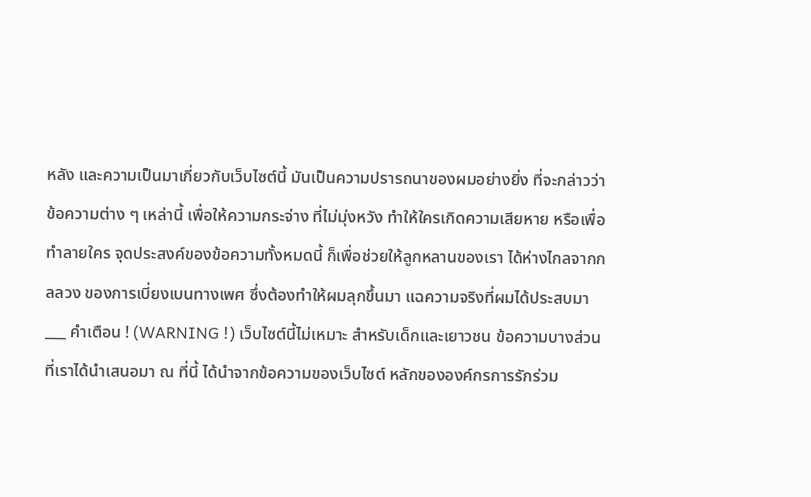หลัง และความเป็นมาเกี่ยวกับเว็บไซต์นี้ มันเป็นความปรารถนาของผมอย่างยิ่ง ที่จะกล่าวว่าข้อความต่าง ๆ เหล่านี้ เพื่อให้ความกระจ่าง ที่ไม่มุ่งหวัง ทำให้ใครเกิดความเสียหาย หรือเพื่อทำลายใคร จุดประสงค์ของข้อความทั้งหมดนี้ ก็เพื่อช่วยให้ลูกหลานของเรา ได้ห่างไกลจากกลลวง ของการเบี่ยงเบนทางเพศ ซึ่งต้องทำให้ผมลุกขึ้นมา แฉความจริงที่ผมได้ประสบมา ___ คำเตือน ! (WARNING !) เว็บไซต์นี้ไม่เหมาะ สำหรับเด็กและเยาวชน ข้อความบางส่วน ที่เราได้นำเสนอมา ณ ที่นี้ ได้นำจากข้อความของเว็บไซต์ หลักขององค์กรการรักร่วม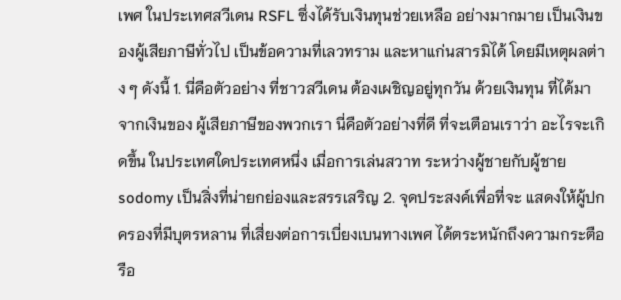เพศ ในประเทศสวีเดน RSFL ซึ่งได้รับเงินทุนช่วยเหลือ อย่างมากมาย เป็นเงินของผู้เสียภาษีทั่วไป เป็นข้อความที่เลวทราม และหาแก่นสารมิได้ โดยมีเหตุผลต่าง ๆ ดังนี้ 1. นี่คือตัวอย่าง ที่ชาวสวีเดน ต้องเผชิญอยู่ทุกวัน ด้วยเงินทุน ที่ได้มาจากเงินของ ผู้เสียภาษีของพวกเรา นี่คือตัวอย่างที่ดี ที่จะเตือนเราว่า อะไรจะเกิดขึ้น ในประเทศใดประเทศหนึ่ง เมื่อการเล่นสวาท ระหว่างผู้ชายกับผู้ชาย sodomy เป็นสิ่งที่น่ายกย่องและสรรเสริญ 2. จุดประสงค์เพื่อที่จะ แสดงให้ผู้ปกครองที่มีบุตรหลาน ที่เสี่ยงต่อการเบี่ยงเบนทางเพศ ได้ตระหนักถึงความกระตือรือ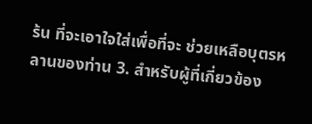ร้น ที่จะเอาใจใส่เพื่อที่จะ ช่วยเหลือบุตรหลานของท่าน 3. สำหรับผู้ที่เกี่ยวข้อง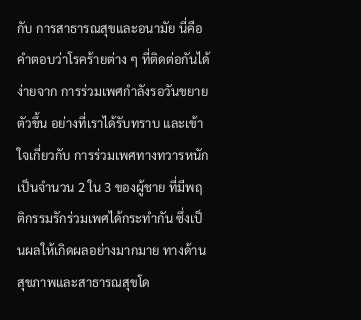กับ การสาธารณสุขและอนามัย นี่คือคำตอบว่าโรคร้ายต่าง ๆ ที่ติดต่อกันได้ง่ายจาก การร่วมเพศกำลังรอวันขยายตัวขึ้น อย่างที่เราได้รับทราบ และเข้าใจเกี่ยวกับ การร่วมเพศทางทวารหนัก เป็นจำนวน 2 ใน 3 ของผู้ชาย ที่มีพฤติกรรมรักร่วมเพศได้กระทำกัน ซึ่งเป็นผลให้เกิดผลอย่างมากมาย ทางด้านสุขภาพและสาธารณสุขโด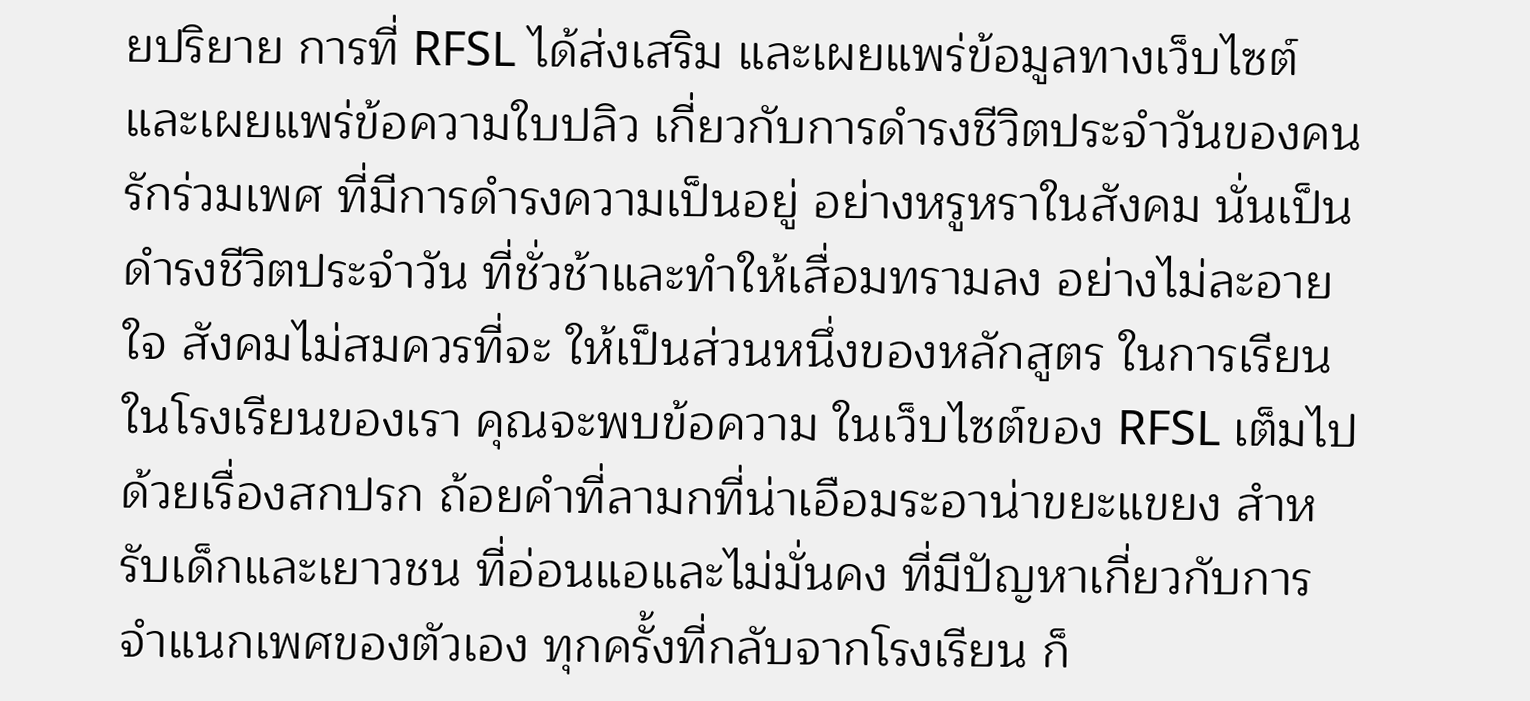ยปริยาย การที่ RFSL ได้ส่งเสริม และเผยแพร่ข้อมูลทางเว็บไซต์ และเผยแพร่ข้อความใบปลิว เกี่ยวกับการดำรงชีวิตประจำวันของคนรักร่วมเพศ ที่มีการดำรงความเป็นอยู่ อย่างหรูหราในสังคม นั่นเป็นดำรงชีวิตประจำวัน ที่ชั่วช้าและทำให้เสื่อมทรามลง อย่างไม่ละอายใจ สังคมไม่สมควรที่จะ ให้เป็นส่วนหนึ่งของหลักสูตร ในการเรียนในโรงเรียนของเรา คุณจะพบข้อความ ในเว็บไซต์ของ RFSL เต็มไปด้วยเรื่องสกปรก ถ้อยคำที่ลามกที่น่าเอือมระอาน่าขยะแขยง สำหรับเด็กและเยาวชน ที่อ่อนแอและไม่มั่นคง ที่มีปัญหาเกี่ยวกับการจำแนกเพศของตัวเอง ทุกครั้งที่กลับจากโรงเรียน ก็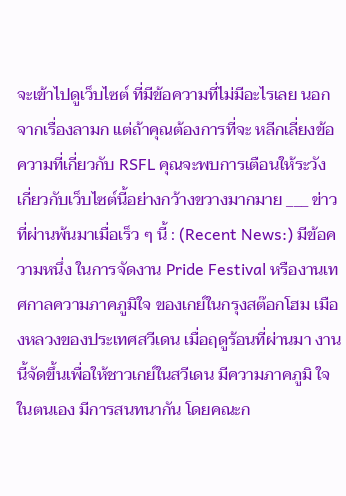จะเข้าไปดูเว็บไซต์ ที่มีข้อความที่ไม่มีอะไรเลย นอกจากเรื่องลามก แต่ถ้าคุณต้องการที่จะ หลีกเลี่ยงข้อความที่เกี่ยวกับ RSFL คุณจะพบการเตือนให้ระวัง เกี่ยวกับเว็บไซต์นี้อย่างกว้างขวางมากมาย ___ ข่าวที่ผ่านพ้นมาเมื่อเร็ว ๆ นี้ : (Recent News:) มีข้อความหนึ่ง ในการจัดงาน Pride Festival หรืองานเทศกาลความภาคภูมิใจ ของเกย์ในกรุงสต๊อกโฮม เมืองหลวงของประเทศสวีเดน เมื่อฤดูร้อนที่ผ่านมา งานนี้จัดขึ้นเพื่อให้ชาวเกย์ในสวีเดน มีความภาคภูมิ ใจในตนเอง มีการสนทนากัน โดยคณะก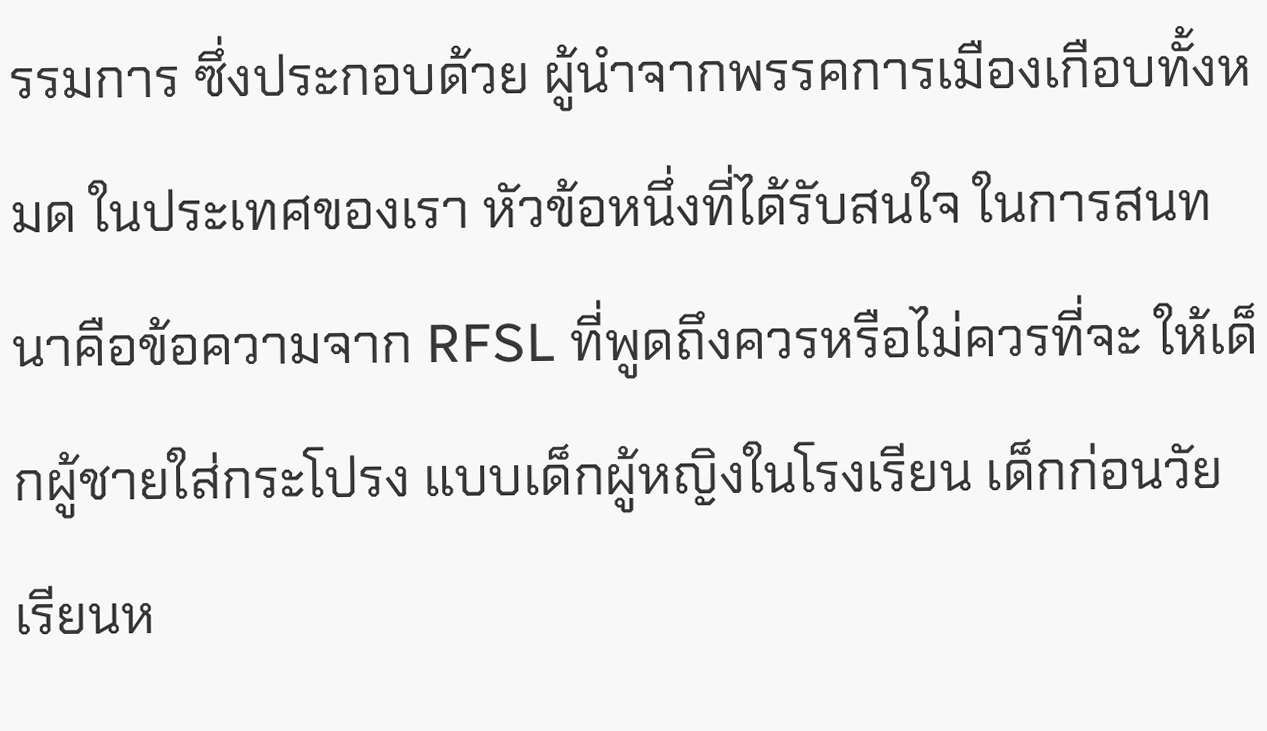รรมการ ซึ่งประกอบด้วย ผู้นำจากพรรคการเมืองเกือบทั้งหมด ในประเทศของเรา หัวข้อหนึ่งที่ได้รับสนใจ ในการสนทนาคือข้อความจาก RFSL ที่พูดถึงควรหรือไม่ควรที่จะ ให้เด็กผู้ชายใส่กระโปรง แบบเด็กผู้หญิงในโรงเรียน เด็กก่อนวัยเรียนห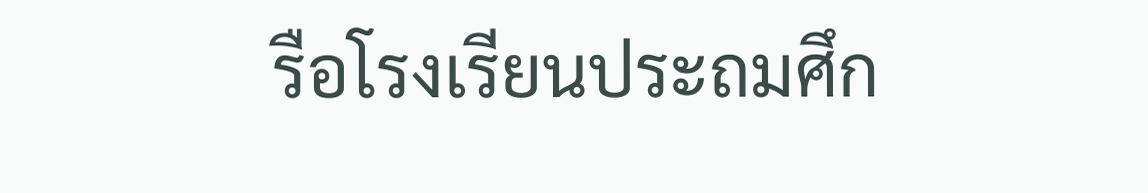รือโรงเรียนประถมศึก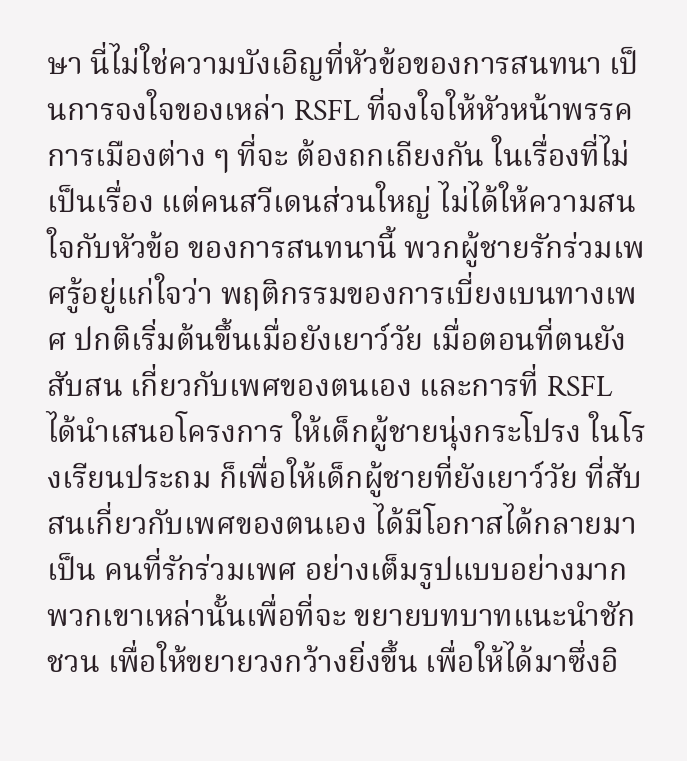ษา นี่ไม่ใช่ความบังเอิญที่หัวข้อของการสนทนา เป็นการจงใจของเหล่า RSFL ที่จงใจให้หัวหน้าพรรคการเมืองต่าง ๆ ที่จะ ต้องถกเถียงกัน ในเรื่องที่ไม่เป็นเรื่อง แต่คนสวีเดนส่วนใหญ่ ไม่ได้ให้ความสนใจกับหัวข้อ ของการสนทนานี้ พวกผู้ชายรักร่วมเพศรู้อยู่แก่ใจว่า พฤติกรรมของการเบี่ยงเบนทางเพศ ปกติเริ่มต้นขึ้นเมื่อยังเยาว์วัย เมื่อตอนที่ตนยังสับสน เกี่ยวกับเพศของตนเอง และการที่ RSFL ได้นำเสนอโครงการ ให้เด็กผู้ชายนุ่งกระโปรง ในโรงเรียนประถม ก็เพื่อให้เด็กผู้ชายที่ยังเยาว์วัย ที่สับสนเกี่ยวกับเพศของตนเอง ได้มีโอกาสได้กลายมาเป็น คนที่รักร่วมเพศ อย่างเต็มรูปแบบอย่างมาก พวกเขาเหล่านั้นเพื่อที่จะ ขยายบทบาทแนะนำชักชวน เพื่อให้ขยายวงกว้างยิ่งขึ้น เพื่อให้ได้มาซึ่งอิ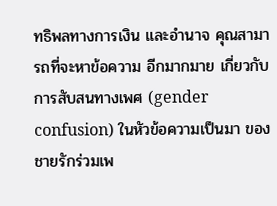ทธิพลทางการเงิน และอำนาจ คุณสามารถที่จะหาข้อความ อีกมากมาย เกี่ยวกับการสับสนทางเพศ (gender confusion) ในหัวข้อความเป็นมา ของชายรักร่วมเพ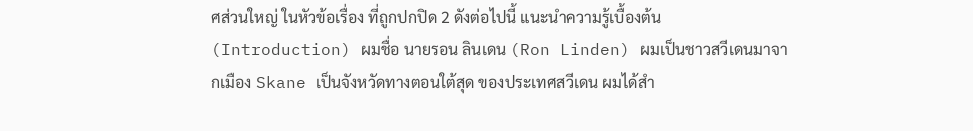ศส่วนใหญ่ ในหัวข้อเรื่อง ที่ถูกปกปิด 2 ดังต่อไปนี้ แนะนำความรู้เบื้องต้น (Introduction) ผมชื่อ นายรอน ลินเดน (Ron Linden) ผมเป็นชาวสวีเดนมาจากเมือง Skane เป็นจังหวัดทางตอนใต้สุด ของประเทศสวีเดน ผมได้สำ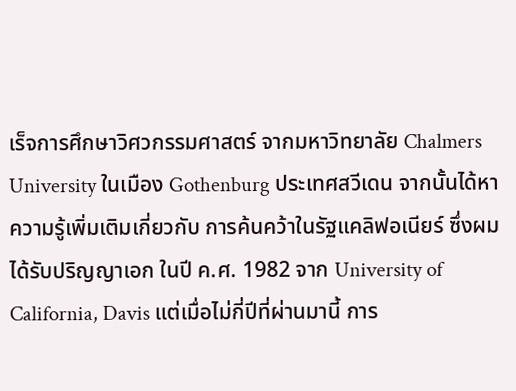เร็จการศึกษาวิศวกรรมศาสตร์ จากมหาวิทยาลัย Chalmers University ในเมือง Gothenburg ประเทศสวีเดน จากนั้นได้หาความรู้เพิ่มเติมเกี่ยวกับ การค้นคว้าในรัฐแคลิฟอเนียร์ ซึ่งผมได้รับปริญญาเอก ในปี ค.ศ. 1982 จาก University of California, Davis แต่เมื่อไม่กี่ปีที่ผ่านมานี้ การ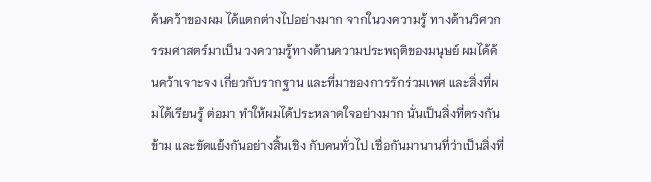ค้นคว้าของผม ได้แตกต่างไปอย่างมาก จากในวงความรู้ ทางด้านวิศวกรรมศาสตร์มาเป็น วงความรู้ทางด้านความประพฤติของมนุษย์ ผมได้ค้นคว้าเจาะจง เกี่ยวกับรากฐาน และที่มาของการรักร่วมเพศ และสิ่งที่ผมได้เรียนรู้ ต่อมา ทำให้ผมได้ประหลาดใจอย่างมาก นั่นเป็นสิ่งที่ตรงกันข้าม และขัดแย้งกันอย่างสิ้นเชิง กับคนทั่วไป เชื่อกันมานานที่ว่าเป็นสิ่งที่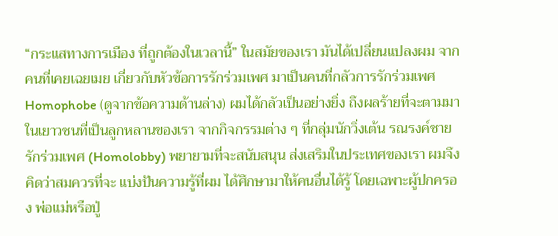“กระแสทางการเมือง ที่ถูกต้องในเวลานี้” ในสมัยของเรา มันได้เปลี่ยนแปลงผม จากคนที่เคยเฉยเมย เกี่ยวกับหัวข้อการรักร่วมเพศ มาเป็นคนที่กลัวการรักร่วมเพศ Homophobe (ดูจากข้อความด้านล่าง) ผมได้กลัวเป็นอย่างยิ่ง ถึงผลร้ายที่จะตามมา ในเยาวชนที่เป็นลูกหลานของเรา จากกิจกรรมต่าง ๆ ที่กลุ่มนักวิ่งเต้น รณรงค์ชายรักร่วมเพศ (Homolobby) พยายามที่จะสนับสนุน ส่งเสริมในประเทศของเรา ผมจึงคิดว่าสมควรที่จะ แบ่งปันความรู้ที่ผม ได้ศึกษามาให้คนอื่นได้รู้ โดยเฉพาะผู้ปกครอง พ่อแม่หรือปู่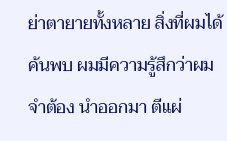ย่าตายายทั้งหลาย สิ่งที่ผมได้ค้นพบ ผมมีความรู้สึกว่าผมจำต้อง นำออกมา ตีแผ่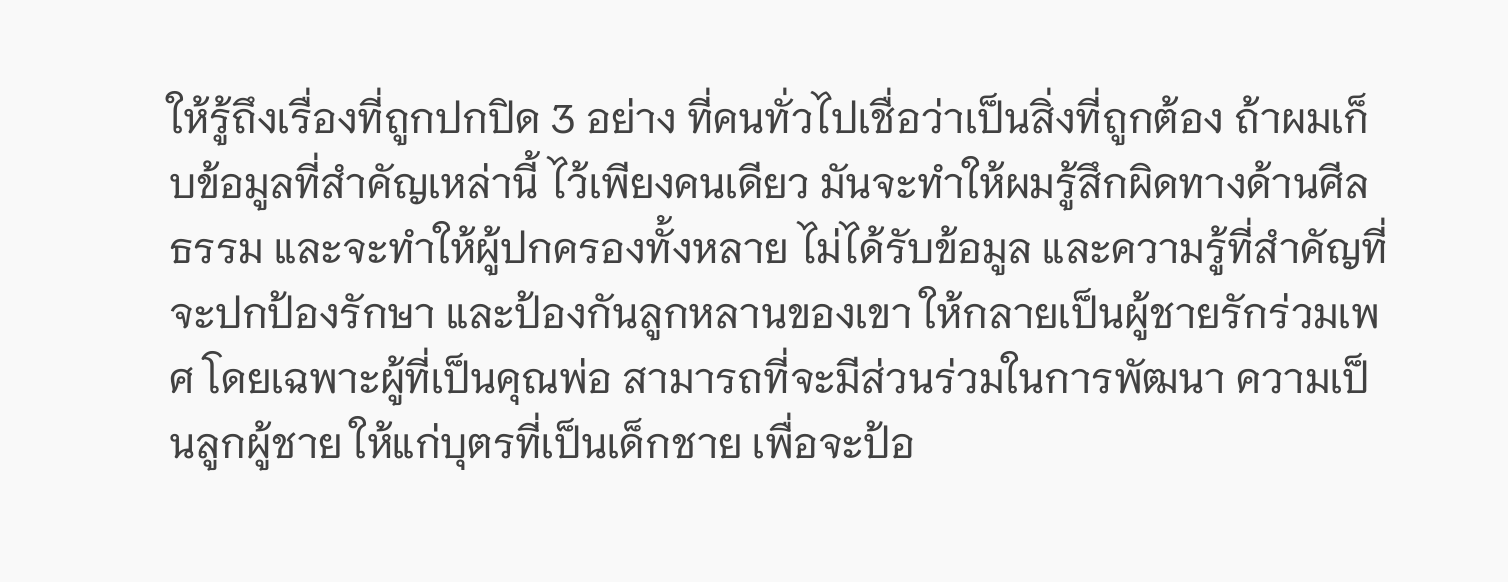ให้รู้ถึงเรื่องที่ถูกปกปิด 3 อย่าง ที่คนทั่วไปเชื่อว่าเป็นสิ่งที่ถูกต้อง ถ้าผมเก็บข้อมูลที่สำคัญเหล่านี้ ไว้เพียงคนเดียว มันจะทำให้ผมรู้สึกผิดทางด้านศีลธรรม และจะทำให้ผู้ปกครองทั้งหลาย ไม่ได้รับข้อมูล และความรู้ที่สำคัญที่จะปกป้องรักษา และป้องกันลูกหลานของเขา ให้กลายเป็นผู้ชายรักร่วมเพศ โดยเฉพาะผู้ที่เป็นคุณพ่อ สามารถที่จะมีส่วนร่วมในการพัฒนา ความเป็นลูกผู้ชาย ให้แก่บุตรที่เป็นเด็กชาย เพื่อจะป้อ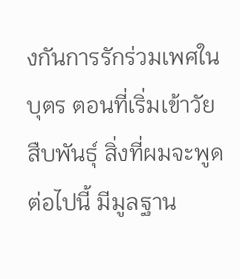งกันการรักร่วมเพศในบุตร ตอนที่เริ่มเข้าวัยสืบพันธุ์ สิ่งที่ผมจะพูดต่อไปนี้ มีมูลฐาน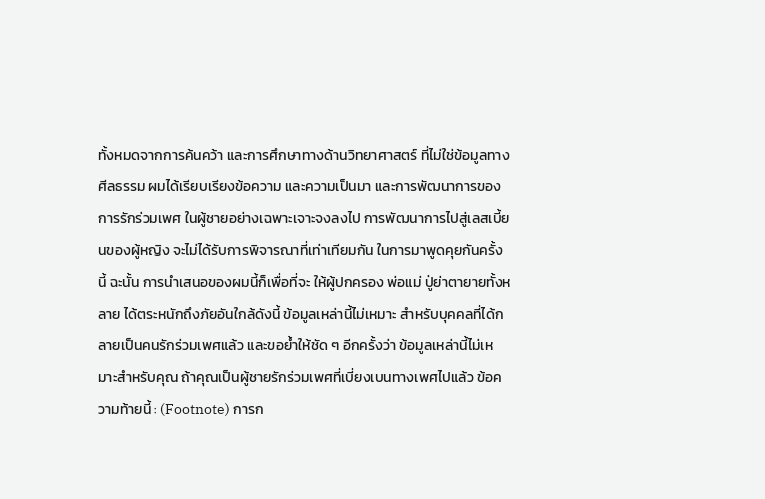ทั้งหมดจากการค้นคว้า และการศึกษาทางด้านวิทยาศาสตร์ ที่ไม่ใช่ข้อมูลทางศีลธรรม ผมได้เรียบเรียงข้อความ และความเป็นมา และการพัฒนาการของการรักร่วมเพศ ในผู้ชายอย่างเฉพาะเจาะจงลงไป การพัฒนาการไปสู่เลสเบี้ยนของผู้หญิง จะไม่ได้รับการพิจารณาที่เท่าเทียมกัน ในการมาพูดคุยกันครั้งนี้ ฉะนั้น การนำเสนอของผมนี้ก็เพื่อที่จะ ให้ผู้ปกครอง พ่อแม่ ปู่ย่าตายายทั้งหลาย ได้ตระหนักถึงภัยอันใกล้ดังนี้ ข้อมูลเหล่านี้ไม่เหมาะ สำหรับบุคคลที่ได้กลายเป็นคนรักร่วมเพศแล้ว และขอย้ำให้ชัด ๆ อีกครั้งว่า ข้อมูลเหล่านี้ไม่เหมาะสำหรับคุณ ถ้าคุณเป็นผู้ชายรักร่วมเพศที่เบี่ยงเบนทางเพศไปแล้ว ข้อความท้ายนี้ : (Footnote) การก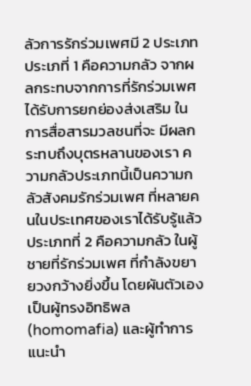ลัวการรักร่วมเพศมี 2 ประเภท ประเภที่ 1 คือความกลัว จากผลกระทบจากการที่รักร่วมเพศ ได้รับการยกย่องส่งเสริม ในการสื่อสารมวลชนที่จะ มีผลกระทบถึงบุตรหลานของเรา ความกลัวประเภทนี้เป็นความกลัวสังคมรักร่วมเพศ ที่หลายคนในประเทศของเราได้รับรู้แล้ว ประเภทที่ 2 คือความกลัว ในผู้ชายที่รักร่วมเพศ ที่กำลังขยายวงกว้างยิ่งขึ้น โดยผันตัวเองเป็นผู้ทรงอิทธิพล (homomafia) และผู้ทำการแนะนำ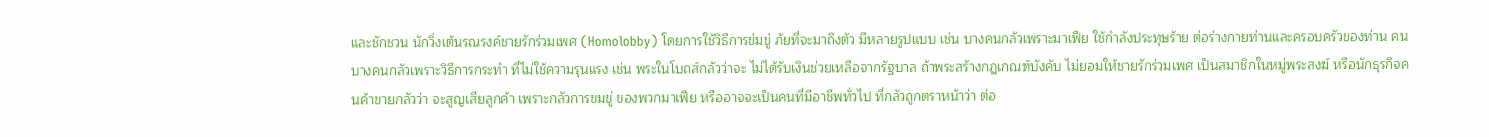และชักชวน นักวิ่งเต้นรณรงค์ชายรักร่วมเพศ (Homolobby) โดยการใช้วิธีการข่มขู่ ภัยที่จะมาถึงตัว มีหลายรูปแบบ เช่น บางคนกลัวเพราะมาเฟีย ใช้กำลังประทุษร้าย ต่อร่างกายท่านและครอบครัวของท่าน คนบางคนกลัวเพราะวิธีการกระทำ ที่ไม่ใช้ความรุนแรง เช่น พระในโบถส์กลัวว่าจะ ไม่ได้รับเงินช่วยเหลือจากรัฐบาล ถ้าพระสร้างกฎเกณฑ์บังคับ ไม่ยอมให้ชายรักร่วมเพศ เป็นสมาชิกในหมู่พระสงฆ์ หรือนักธุรกิจคนค้าขายกลัวว่า จะสูญเสียลูกค้า เพราะกลัวการขมขู่ ของพวกมาเฟีย หรืออาจจะเป็นคนที่มีอาชีพทั่วไป ที่กลัวถูกตราหน้าว่า ต่อ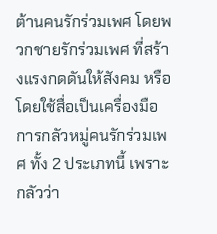ต้านคนรักร่วมเพศ โดยพวกชายรักร่วมเพศ ที่สร้างแรงกดดันให้สังคม หรือโดยใช้สื่อเป็นเครื่องมือ การกลัวหมู่คนรักร่วมเพศ ทั้ง 2 ประเภทนี้ เพราะกลัวว่า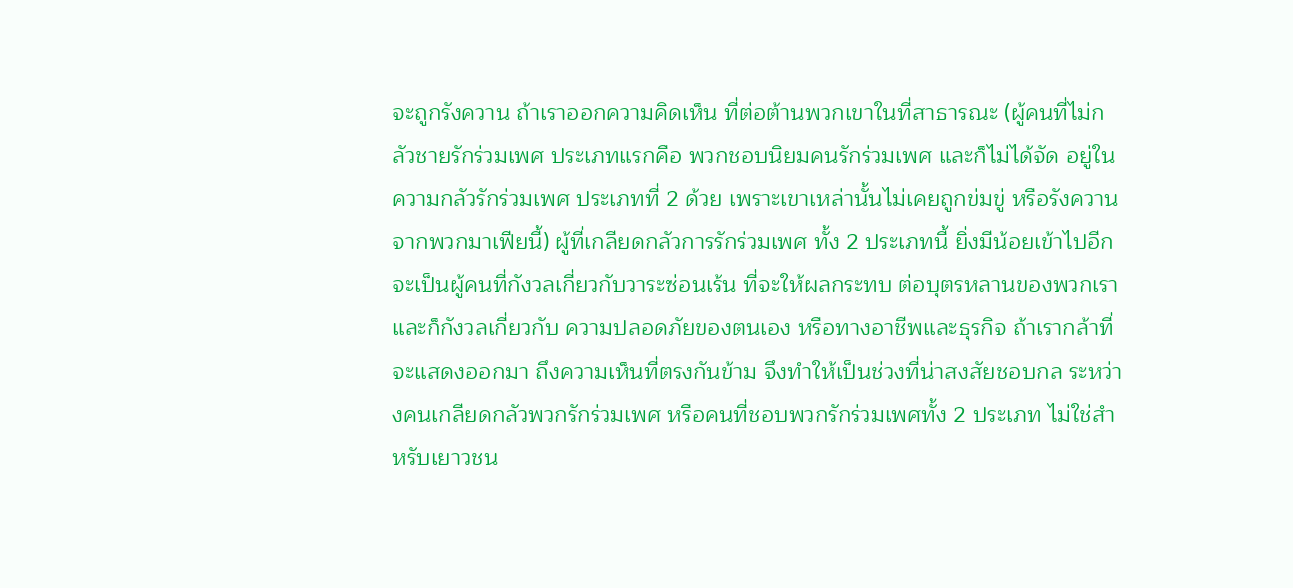จะถูกรังควาน ถ้าเราออกความคิดเห็น ที่ต่อต้านพวกเขาในที่สาธารณะ (ผู้คนที่ไม่กลัวชายรักร่วมเพศ ประเภทแรกคือ พวกชอบนิยมคนรักร่วมเพศ และก็ไม่ได้จัด อยู่ในความกลัวรักร่วมเพศ ประเภทที่ 2 ด้วย เพราะเขาเหล่านั้นไม่เคยถูกข่มขู่ หรือรังควานจากพวกมาเฟียนี้) ผู้ที่เกลียดกลัวการรักร่วมเพศ ทั้ง 2 ประเภทนี้ ยิ่งมีน้อยเข้าไปอีก จะเป็นผู้คนที่กังวลเกี่ยวกับวาระซ่อนเร้น ที่จะให้ผลกระทบ ต่อบุตรหลานของพวกเรา และก็กังวลเกี่ยวกับ ความปลอดภัยของตนเอง หรือทางอาชีพและธุรกิจ ถ้าเรากล้าที่จะแสดงออกมา ถึงความเห็นที่ตรงกันข้าม จึงทำให้เป็นช่วงที่น่าสงสัยชอบกล ระหว่างคนเกลียดกลัวพวกรักร่วมเพศ หรือคนที่ชอบพวกรักร่วมเพศทั้ง 2 ประเภท ไม่ใช่สำหรับเยาวชน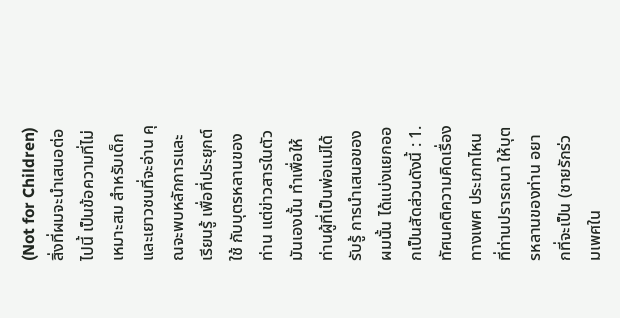(Not for Children) สิ่งที่ผมจะนำเสนอต่อไปนี้ เป็นข้อความที่ไม่เหมาะสม สำหรับเด็กและเยาวชนที่จะอ่าน คุณจะพบหลักการและเรียนรู้ เพื่อที่ประยุกต์ใช้ กับบุตรหลานของท่าน แต่ข่าวสารในตัวมันเองนั้น ทำเพื่อให้ท่านผู้ที่เป็นพ่อแม่ได้รับรู้ การนำเสนอของผมนั้น ได้แบ่งแยกออกเป็นสัดส่วนดังนี้ : 1. ทัศนคติความคิดเรื่องทางเพศ ประเภทไหนที่ท่านปรารถนา ให้บุตรหลานของท่าน อยากที่จะเป็น (ชายรักร่วมเพศใน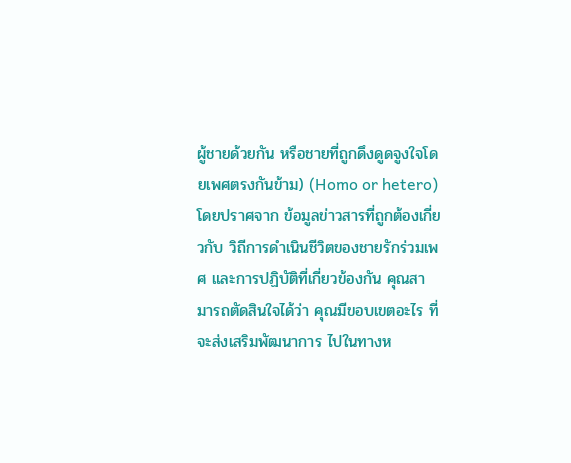ผู้ชายด้วยกัน หรือชายที่ถูกดึงดูดจูงใจโดยเพศตรงกันข้าม) (Homo or hetero) โดยปราศจาก ข้อมูลข่าวสารที่ถูกต้องเกี่ยวกับ วิถีการดำเนินชีวิตของชายรักร่วมเพศ และการปฏิบัติที่เกี่ยวข้องกัน คุณสามารถตัดสินใจได้ว่า คุณมีขอบเขตอะไร ที่จะส่งเสริมพัฒนาการ ไปในทางห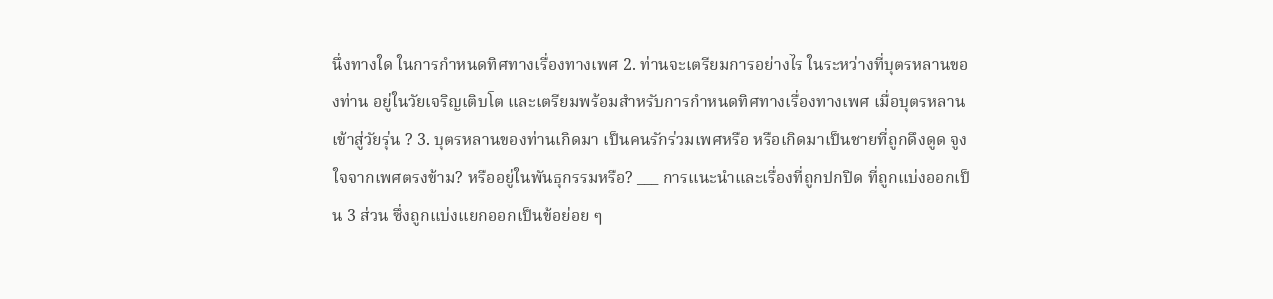นึ่งทางใด ในการกำหนดทิศทางเรื่องทางเพศ 2. ท่านจะเตรียมการอย่างไร ในระหว่างที่บุตรหลานของท่าน อยู่ในวัยเจริญเติบโต และเตรียมพร้อมสำหรับการกำหนดทิศทางเรื่องทางเพศ เมื่อบุตรหลานเข้าสู่วัยรุ่น ? 3. บุตรหลานของท่านเกิดมา เป็นคนรักร่วมเพศหรือ หรือเกิดมาเป็นชายที่ถูกดึงดูด จูงใจจากเพศตรงข้าม? หรืออยู่ในพันธุกรรมหรือ? ___ การแนะนำและเรื่องที่ถูกปกปิด ที่ถูกแบ่งออกเป็น 3 ส่วน ซึ่งถูกแบ่งแยกออกเป็นข้อย่อย ๆ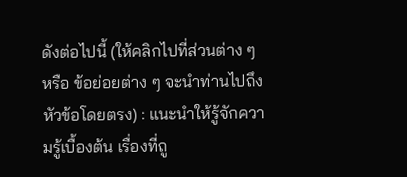ดังต่อไปนี้ (ให้คลิกไปที่ส่วนต่าง ๆ หรือ ข้อย่อยต่าง ๆ จะนำท่านไปถึงหัวข้อโดยตรง) : แนะนำให้รู้จักความรู้เบื้องต้น เรื่องที่ถู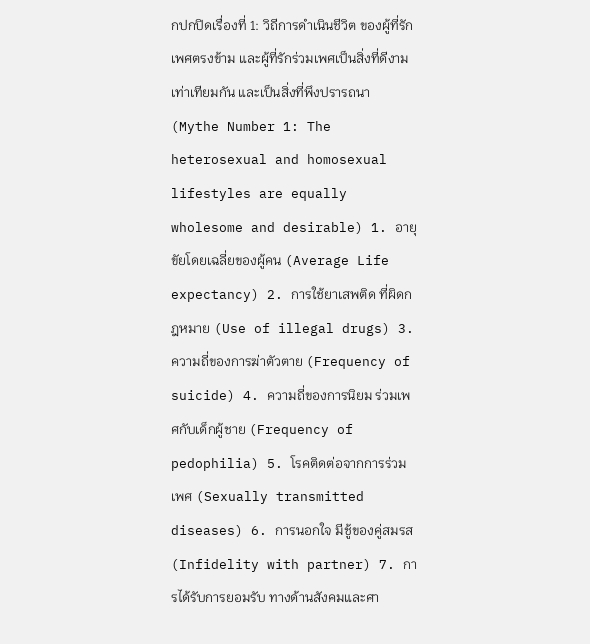กปกปิดเรื่องที่ 1: วิถีการดำเนินชีวิต ของผู้ที่รักเพศตรงข้าม และผู้ที่รักร่วมเพศเป็นสิ่งที่ดีงาม เท่าเทียมกัน และเป็นสิ่งที่พึงปรารถนา (Mythe Number 1: The heterosexual and homosexual lifestyles are equally wholesome and desirable) 1. อายุขัยโดยเฉลี่ยของผู้คน (Average Life expectancy) 2. การใช้ยาเสพติด ที่ผิดกฎหมาย (Use of illegal drugs) 3. ความถี่ของการฆ่าตัวตาย (Frequency of suicide) 4. ความถี่ของการนิยม ร่วมเพศกับเด็กผู้ชาย (Frequency of pedophilia) 5. โรคติดต่อจากการร่วมเพศ (Sexually transmitted diseases) 6. การนอกใจ มีชู้ของคู่สมรส (Infidelity with partner) 7. การได้รับการยอมรับ ทางด้านสังคมและศา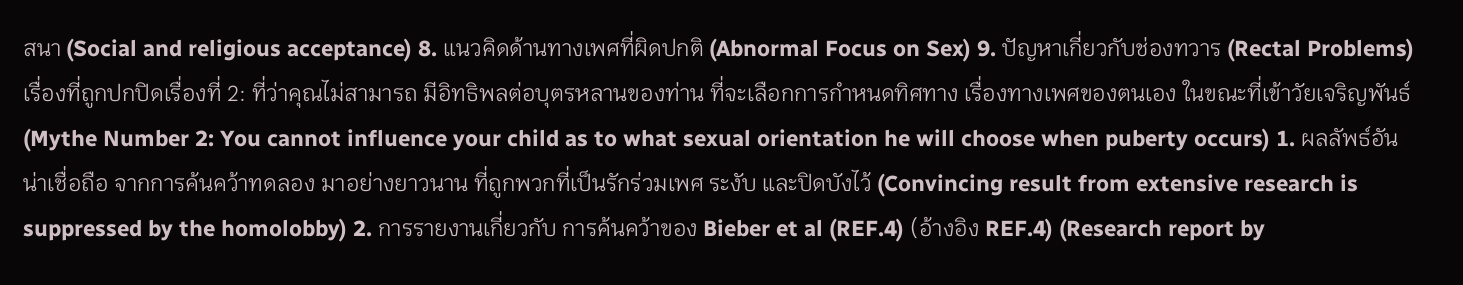สนา (Social and religious acceptance) 8. แนวคิดด้านทางเพศที่ผิดปกติ (Abnormal Focus on Sex) 9. ปัญหาเกี่ยวกับช่องทวาร (Rectal Problems) เรื่องที่ถูกปกปิดเรื่องที่ 2: ที่ว่าคุณไม่สามารถ มีอิทธิพลต่อบุตรหลานของท่าน ที่จะเลือกการกำหนดทิศทาง เรื่องทางเพศของตนเอง ในขณะที่เข้าวัยเจริญพันธ์ (Mythe Number 2: You cannot influence your child as to what sexual orientation he will choose when puberty occurs) 1. ผลลัพธ์อันน่าเชื่อถือ จากการค้นคว้าทดลอง มาอย่างยาวนาน ที่ถูกพวกที่เป็นรักร่วมเพศ ระงับ และปิดบังไว้ (Convincing result from extensive research is suppressed by the homolobby) 2. การรายงานเกี่ยวกับ การค้นคว้าของ Bieber et al (REF.4) (อ้างอิง REF.4) (Research report by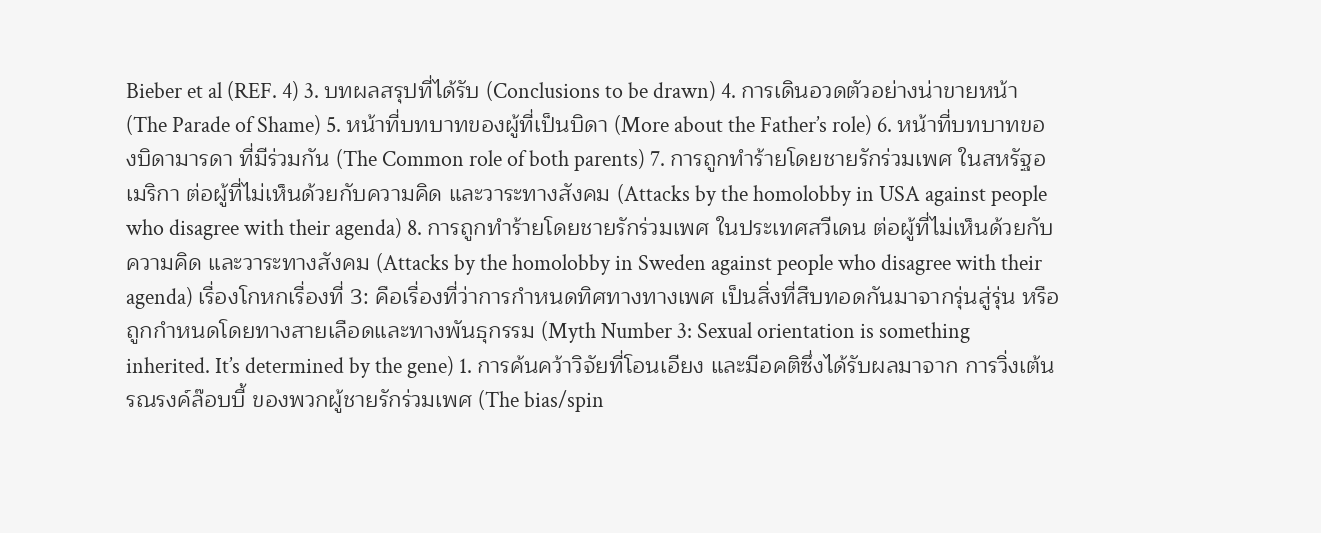Bieber et al (REF. 4) 3. บทผลสรุปที่ได้รับ (Conclusions to be drawn) 4. การเดินอวดตัวอย่างน่าขายหน้า (The Parade of Shame) 5. หน้าที่บทบาทของผู้ที่เป็นบิดา (More about the Father’s role) 6. หน้าที่บทบาทของบิดามารดา ที่มีร่วมกัน (The Common role of both parents) 7. การถูกทำร้ายโดยชายรักร่วมเพศ ในสหรัฐอเมริกา ต่อผู้ที่ไม่เห็นด้วยกับความคิด และวาระทางสังคม (Attacks by the homolobby in USA against people who disagree with their agenda) 8. การถูกทำร้ายโดยชายรักร่วมเพศ ในประเทศสวีเดน ต่อผู้ที่ไม่เห็นด้วยกับความคิด และวาระทางสังคม (Attacks by the homolobby in Sweden against people who disagree with their agenda) เรื่องโกหกเรื่องที่ 3: คือเรื่องที่ว่าการกำหนดทิศทางทางเพศ เป็นสิ่งที่สืบทอดกันมาจากรุ่นสู่รุ่น หรือถูกกำหนดโดยทางสายเลือดและทางพันธุกรรม (Myth Number 3: Sexual orientation is something inherited. It’s determined by the gene) 1. การค้นคว้าวิจัยที่โอนเอียง และมีอคติซึ่งได้รับผลมาจาก การวิ่งเต้นรณรงค์ล๊อบบี้ ของพวกผู้ชายรักร่วมเพศ (The bias/spin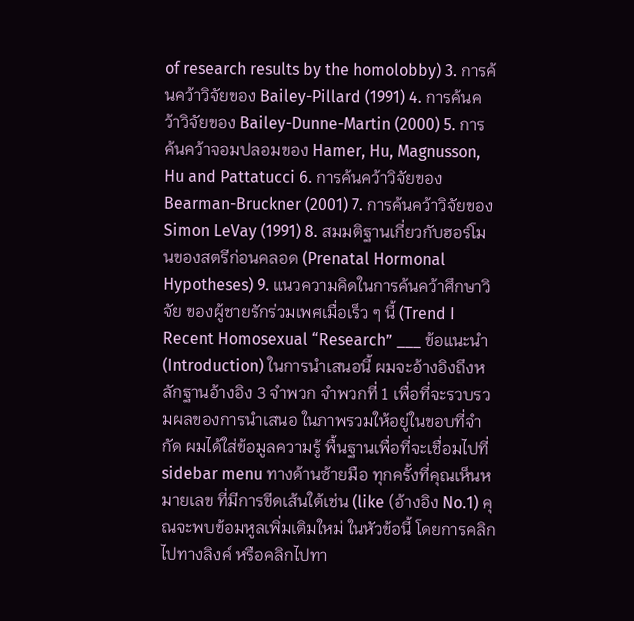of research results by the homolobby) 3. การค้นคว้าวิจัยของ Bailey-Pillard (1991) 4. การค้นคว้าวิจัยของ Bailey-Dunne-Martin (2000) 5. การค้นคว้าจอมปลอมของ Hamer, Hu, Magnusson, Hu and Pattatucci 6. การค้นคว้าวิจัยของ Bearman-Bruckner (2001) 7. การค้นคว้าวิจัยของ Simon LeVay (1991) 8. สมมติฐานเกี่ยวกับฮอร์โมนของสตรีก่อนคลอด (Prenatal Hormonal Hypotheses) 9. แนวความคิดในการค้นคว้าศึกษาวิจัย ของผู้ชายรักร่วมเพศเมื่อเร็ว ๆ นี้ (Trend I Recent Homosexual “Research” ___ ข้อแนะนำ (Introduction) ในการนำเสนอนี้ ผมจะอ้างอิงถึงหลักฐานอ้างอิง 3 จำพวก จำพวกที่ 1 เพื่อที่จะรวบรวมผลของการนำเสนอ ในภาพรวมให้อยู่ในขอบที่จำกัด ผมได้ใส่ข้อมูลความรู้ พื้นฐานเพื่อที่จะเชื่อมไปที่ sidebar menu ทางด้านซ้ายมือ ทุกครั้งที่คุณเห็นหมายเลข ที่มีการขีดเส้นใต้เช่น (like (อ้างอิง No.1) คุณจะพบข้อมหูลเพิ่มเติมใหม่ ในหัวข้อนี้ โดยการคลิกไปทางลิงค์ หรือคลิกไปทา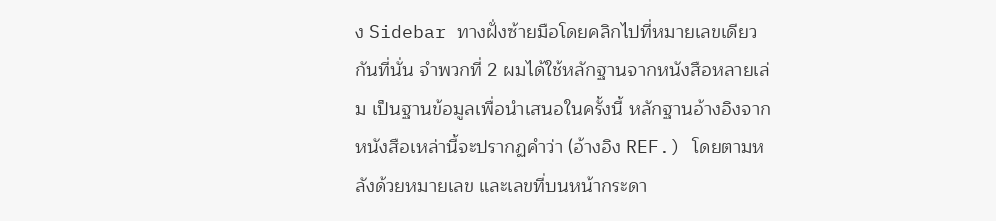ง Sidebar ทางฝั่งซ้ายมือโดยคลิกไปที่หมายเลขเดียวกันที่นั่น จำพวกที่ 2 ผมได้ใช้หลักฐานจากหนังสือหลายเล่ม เป็นฐานข้อมูลเพื่อนำเสนอในครั้งนี้ หลักฐานอ้างอิงจากหนังสือเหล่านี้จะปรากฏคำว่า (อ้างอิง REF.) โดยตามหลังด้วยหมายเลข และเลขที่บนหน้ากระดา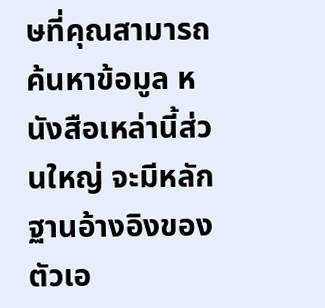ษที่คุณสามารถค้นหาข้อมูล หนังสือเหล่านี้ส่วนใหญ่ จะมีหลักฐานอ้างอิงของตัวเอ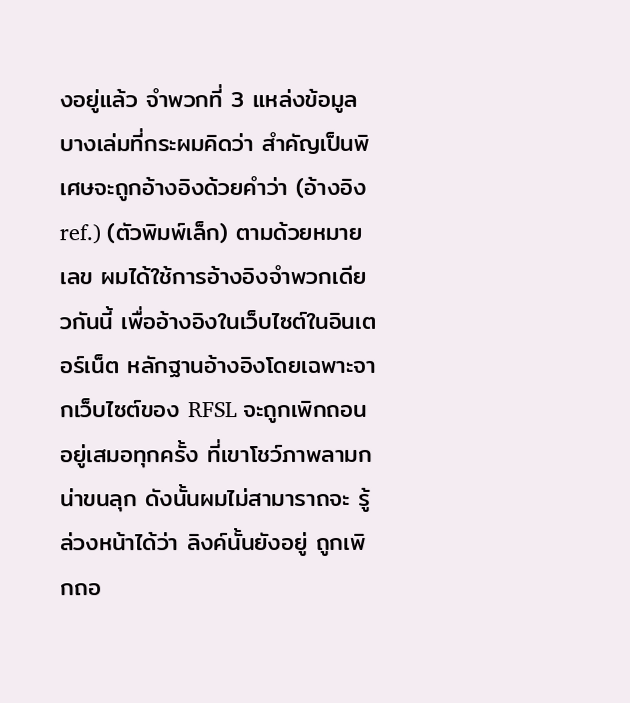งอยู่แล้ว จำพวกที่ 3 แหล่งข้อมูลบางเล่มที่กระผมคิดว่า สำคัญเป็นพิเศษจะถูกอ้างอิงด้วยคำว่า (อ้างอิง ref.) (ตัวพิมพ์เล็ก) ตามด้วยหมายเลข ผมได้ใช้การอ้างอิงจำพวกเดียวกันนี้ เพื่ออ้างอิงในเว็บไซต์ในอินเตอร์เน็ต หลักฐานอ้างอิงโดยเฉพาะจากเว็บไซต์ของ RFSL จะถูกเพิกถอนอยู่เสมอทุกครั้ง ที่เขาโชว์ภาพลามกน่าขนลุก ดังนั้นผมไม่สามาราถจะ รู้ล่วงหน้าได้ว่า ลิงค์นั้นยังอยู่ ถูกเพิกถอ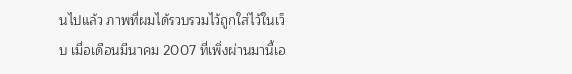นไปแล้ว ภาพที่ผมได้รวบรวมไว้ถูกใส่ไว้ในเว็บ เมื่อเดือนมีนาคม 2007 ที่เพิ่งผ่านมานี้เอ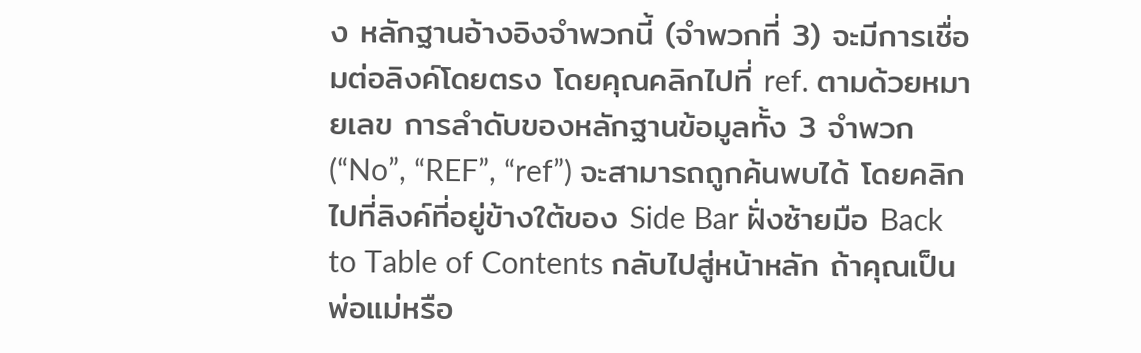ง หลักฐานอ้างอิงจำพวกนี้ (จำพวกที่ 3) จะมีการเชื่อมต่อลิงค์โดยตรง โดยคุณคลิกไปที่ ref. ตามด้วยหมายเลข การลำดับของหลักฐานข้อมูลทั้ง 3 จำพวก (“No”, “REF”, “ref”) จะสามารถถูกค้นพบได้ โดยคลิกไปที่ลิงค์ที่อยู่ข้างใต้ของ Side Bar ฝั่งซ้ายมือ Back to Table of Contents กลับไปสู่หน้าหลัก ถ้าคุณเป็นพ่อแม่หรือ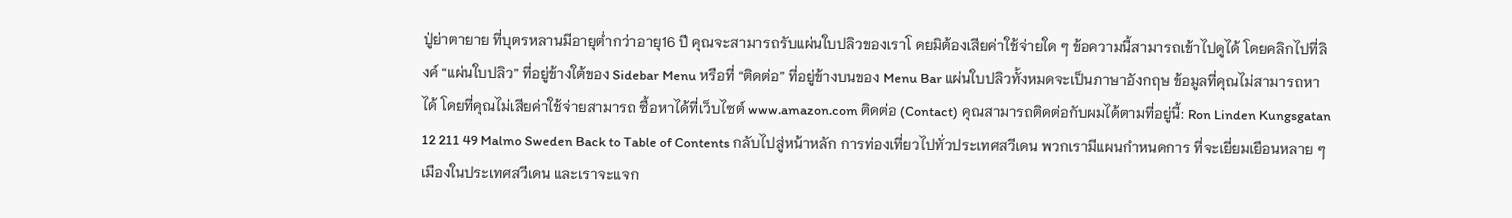ปู่ย่าตายาย ที่บุตรหลานมีอายุต่ำกว่าอายุ16 ปี คุณจะสามารถรับแผ่นใบปลิวของเราโ ดยมิต้องเสียค่าใช้จ่ายใด ๆ ข้อความนี้สามารถเข้าไปดูได้ โดยคลิกไปที่ลิงค์ “แผ่นใบปลิว” ที่อยู่ข้างใต้ของ Sidebar Menu หรือที่ “ติดต่อ” ที่อยู่ข้างบนของ Menu Bar แผ่นใบปลิวทั้งหมดจะเป็นภาษาอังกฤษ ข้อมูลที่คุณไม่สามารถหาได้ โดยที่คุณไม่เสียค่าใช้จ่ายสามารถ ซื้อหาได้ที่เว็บไซต์ www.amazon.com ติดต่อ (Contact) คุณสามารถติดต่อกับผมได้ตามที่อยู่นี้: Ron Linden Kungsgatan 12 211 49 Malmo Sweden Back to Table of Contents กลับไปสู่หน้าหลัก การท่องเที่ยวไปทั่วประเทศสวีเดน พวกเรามีแผนกำหนดการ ที่จะเยี่ยมเยือนหลาย ๆ เมืองในประเทศสวีเดน และเราจะแจก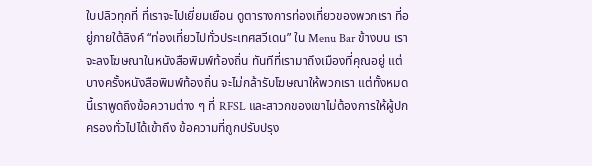ใบปลิวทุกที่ ที่เราจะไปเยี่ยมเยือน ดูตารางการท่องเที่ยวของพวกเรา ที่อยู่ภายใต้ลิงค์ “ท่องเที่ยวไปทั่วประเทศสวีเดน” ใน Menu Bar ข้างบน เราจะลงโฆษณาในหนังสือพิมพ์ท้องถิ่น ทันทีที่เรามาถึงเมืองที่คุณอยู่ แต่บางครั้งหนังสือพิมพ์ท้องถิ่น จะไม่กล้ารับโฆษณาให้พวกเรา แต่ทั้งหมดนี้เราพูดถึงข้อความต่าง ๆ ที่ RFSL และสาวกของเขาไม่ต้องการให้ผู้ปกครองทั่วไปได้เข้าถึง ข้อความที่ถูกปรับปรุง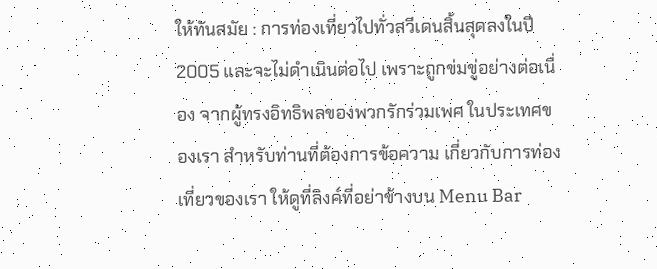ให้ทันสมัย : การท่องเที่ยวไปทั่วสวีเดนสิ้นสุดลงในปี 2005 และจะไม่ดำเนินต่อไป เพราะถูกข่มขู่อย่างต่อเนื่อง จากผู้ทรงอิทธิพลของพวกรักร่วมเพศ ในประเทศของเรา สำหรับท่านที่ต้องการข้อความ เกี่ยวกับการท่องเที่ยวของเรา ให้ดูที่ลิงค์ที่อย่าข้างบน Menu Bar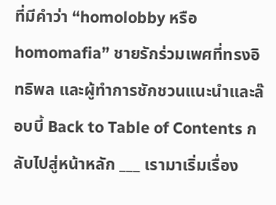ที่มีคำว่า “homolobby หรือ homomafia” ชายรักร่วมเพศที่ทรงอิทธิพล และผู้ทำการชักชวนแนะนำและล๊อบบี้ Back to Table of Contents กลับไปสู่หน้าหลัก ___ เรามาเริ่มเรื่อง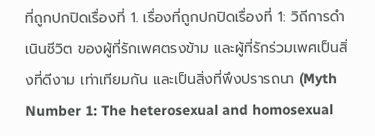ที่ถูกปกปิดเรื่องที่ 1. เรื่องที่ถูกปกปิดเรื่องที่ 1: วิถีการดำเนินชีวิต ของผู้ที่รักเพศตรงข้าม และผู้ที่รักร่วมเพศเป็นสิ่งที่ดีงาม เท่าเทียมกัน และเป็นสิ่งที่พึงปรารถนา (Myth Number 1: The heterosexual and homosexual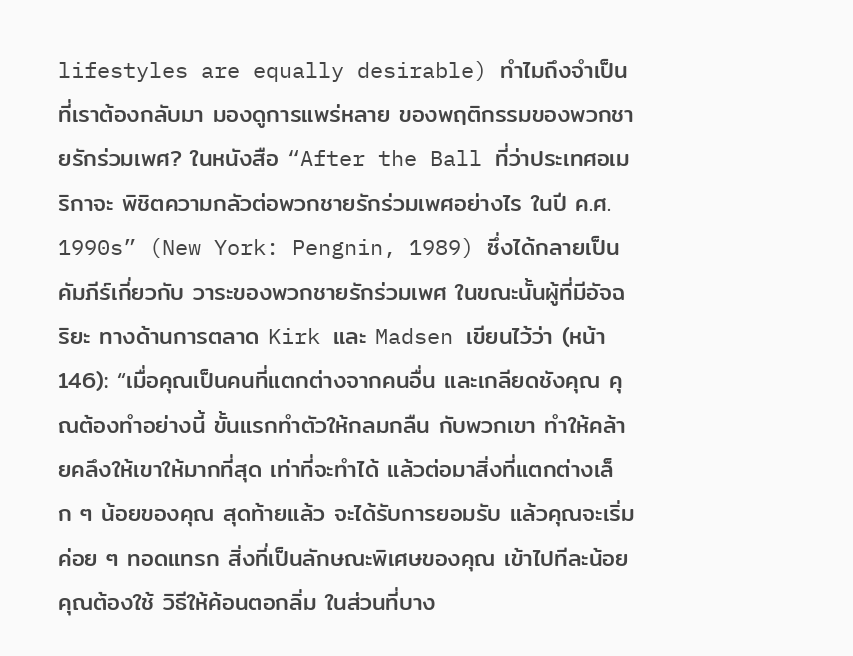lifestyles are equally desirable) ทำไมถึงจำเป็นที่เราต้องกลับมา มองดูการแพร่หลาย ของพฤติกรรมของพวกชายรักร่วมเพศ? ในหนังสือ “After the Ball ที่ว่าประเทศอเมริกาจะ พิชิตความกลัวต่อพวกชายรักร่วมเพศอย่างไร ในปี ค.ศ. 1990s” (New York: Pengnin, 1989) ซึ่งได้กลายเป็นคัมภีร์เกี่ยวกับ วาระของพวกชายรักร่วมเพศ ในขณะนั้นผู้ที่มีอัจฉริยะ ทางด้านการตลาด Kirk และ Madsen เขียนไว้ว่า (หน้า 146): “เมื่อคุณเป็นคนที่แตกต่างจากคนอื่น และเกลียดชังคุณ คุณต้องทำอย่างนี้ ขั้นแรกทำตัวให้กลมกลืน กับพวกเขา ทำให้คล้ายคลึงให้เขาให้มากที่สุด เท่าที่จะทำได้ แล้วต่อมาสิ่งที่แตกต่างเล็ก ๆ น้อยของคุณ สุดท้ายแล้ว จะได้รับการยอมรับ แล้วคุณจะเริ่มค่อย ๆ ทอดแทรก สิ่งที่เป็นลักษณะพิเศษของคุณ เข้าไปทีละน้อย คุณต้องใช้ วิธีให้ค้อนตอกลิ่ม ในส่วนที่บาง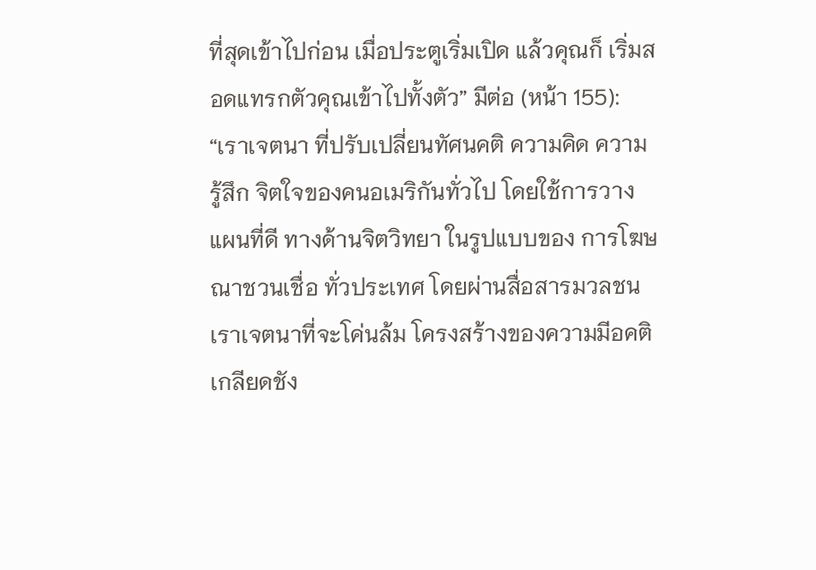ที่สุดเข้าไปก่อน เมื่อประตูเริ่มเปิด แล้วคุณก็ เริ่มสอดแทรกตัวคุณเข้าไปทั้งตัว” มีต่อ (หน้า 155): “เราเจตนา ที่ปรับเปลี่ยนทัศนคติ ความคิด ความรู้สึก จิตใจของคนอเมริกันทั่วไป โดยใช้การวางแผนที่ดี ทางด้านจิตวิทยา ในรูปแบบของ การโฆษณาชวนเชื่อ ทั่วประเทศ โดยผ่านสื่อสารมวลชน เราเจตนาที่จะโค่นล้ม โครงสร้างของความมีอคติ เกลียดชัง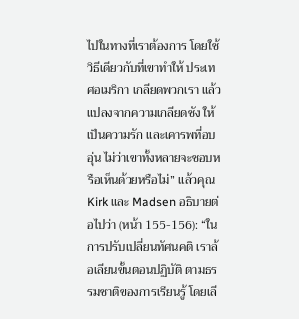ไปในทางที่เราต้องการ โดยใช้วิธีเดียวกับที่เขาทำให้ ประเทศอเมริกา เกลียดพวกเรา แล้วแปลงจากความเกลียดชัง ให้เป็นความรัก และเคารพที่อบอุ่น ไม่ว่าเขาทั้งหลายจะชอบหรือเห็นด้วยหรือไม่” แล้วคุณ Kirk และ Madsen อธิบายต่อไปว่า (หน้า 155-156): “ในการปรับเปลี่ยนทัศนคติ เราล้อเลียนขั้นตอนปฏิบัติ ตามธรรมชาติของการเรียนรู้ โดยเลี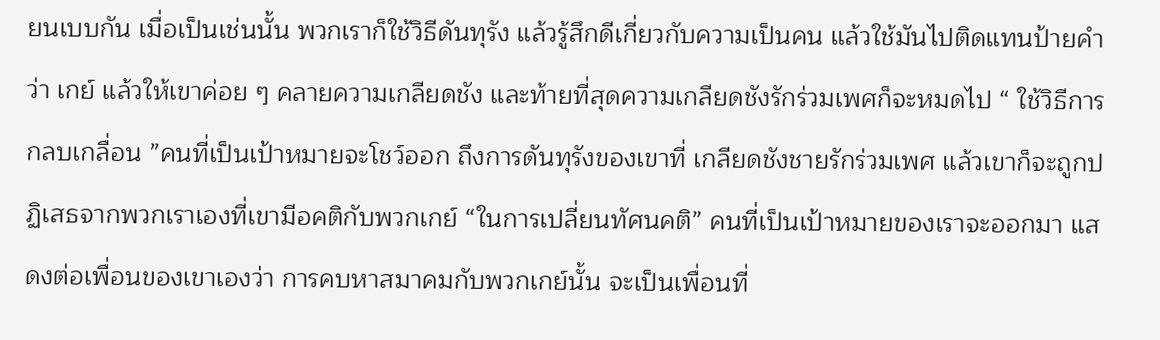ยนเบบกัน เมื่อเป็นเช่นนั้น พวกเราก็ใช้วิธีดันทุรัง แล้วรู้สึกดีเกี่ยวกับความเป็นคน แล้วใช้มันไปติดแทนป้ายคำว่า เกย์ แล้วให้เขาค่อย ๆ คลายความเกลียดชัง และท้ายที่สุดความเกลียดชังรักร่วมเพศก็จะหมดไป “ ใช้วิธีการกลบเกลื่อน ”คนที่เป็นเป้าหมายจะโชว์ออก ถึงการดันทุรังของเขาที่ เกลียดชังชายรักร่วมเพศ แล้วเขาก็จะถูกปฏิเสธจากพวกเราเองที่เขามีอคติกับพวกเกย์ “ในการเปลี่ยนทัศนคติ” คนที่เป็นเป้าหมายของเราจะออกมา แสดงต่อเพื่อนของเขาเองว่า การคบหาสมาคมกับพวกเกย์นั้น จะเป็นเพื่อนที่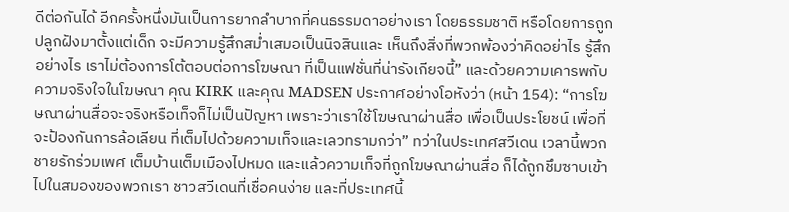ดีต่อกันได้ อีกครั้งหนึ่งมันเป็นการยากลำบากที่คนธรรมดาอย่างเรา โดยธรรมชาติ หรือโดยการถูกปลูกฝังมาตั้งแต่เด็ก จะมีความรู้สึกสม่ำเสมอเป็นนิจสินและ เห็นถึงสิ่งที่พวกพ้องว่าคิดอย่าไร รู้สึกอย่างไร เราไม่ต้องการโต้ตอบต่อการโฆษณา ที่เป็นแฟชั่นที่น่ารังเกียจนี้” และด้วยความเคารพกับความจริงใจในโฆษณา คุณ KIRK และคุณ MADSEN ประกาศอย่างโอหังว่า (หน้า 154): “การโฆษณาผ่านสื่อจะจริงหรือเท็จก็ไม่เป็นปัญหา เพราะว่าเราใช้โฆษณาผ่านสื่อ เพื่อเป็นประโยชน์ เพื่อที่จะป้องกันการล้อเลียน ที่เต็มไปด้วยความเท็จและเลวทรามกว่า” ทว่าในประเทศสวีเดน เวลานี้พวกชายรักร่วมเพศ เต็มบ้านเต็มเมืองไปหมด และแล้วความเท็จที่ถูกโฆษณาผ่านสื่อ ก็ได้ถูกชึมซาบเข้าไปในสมองของพวกเรา ชาวสวีเดนที่เชื่อคนง่าย และที่ประเทศนี้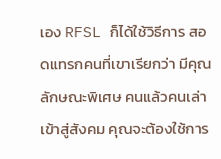เอง RFSL ก็ได้ใช้วิธีการ สอดแทรกคนที่เขาเรียกว่า มีคุณลักษณะพิเศษ คนแล้วคนเล่าเข้าสู่สังคม คุณจะต้องใช้การ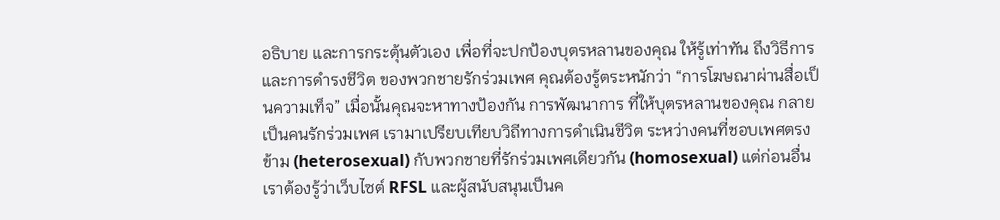อธิบาย และการกระตุ้นตัวเอง เพื่อที่จะปกป้องบุตรหลานของคุณ ให้รู้เท่าทัน ถึงวิธีการและการดำรงชีวิต ของพวกชายรักร่วมเพศ คุณต้องรู้ตระหนักว่า “การโฆษณาผ่านสื่อเป็นความเท็จ” เมื่อนั้นคุณจะหาทางป้องกัน การพัฒนาการ ที่ให้บุตรหลานของคุณ กลายเป็นคนรักร่วมเพศ เรามาเปรียบเทียบวิถีทางการดำเนินชีวิต ระหว่างคนที่ชอบเพศตรงข้าม (heterosexual) กับพวกชายที่รักร่วมเพศเดียวกัน (homosexual) แต่ก่อนอื่นเราต้องรู้ว่าเว็บไซต์ RFSL และผู้สนับสนุนเป็นค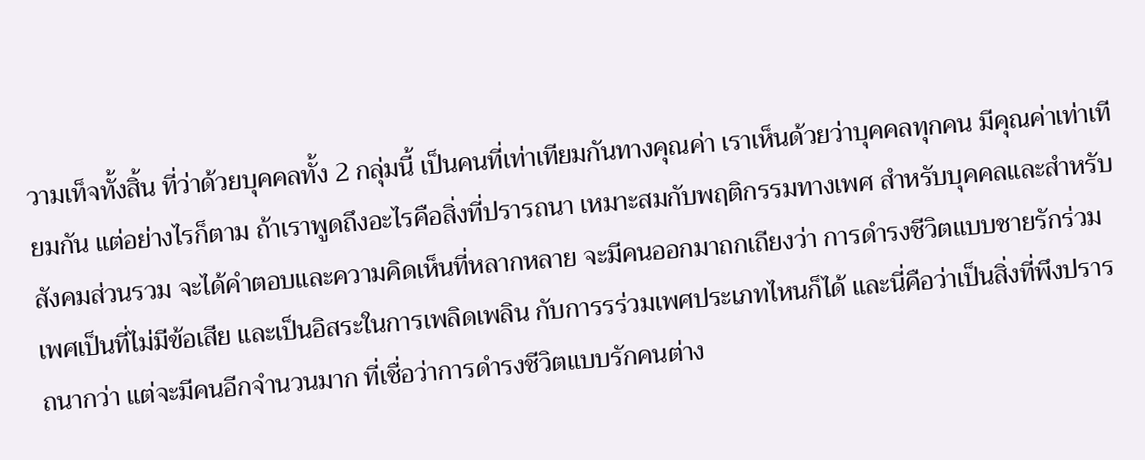วามเท็จทั้งสิ้น ที่ว่าด้วยบุคคลทั้ง 2 กลุ่มนี้ เป็นคนที่เท่าเทียมกันทางคุณค่า เราเห็นด้วยว่าบุคคลทุกคน มีคุณค่าเท่าเทียมกัน แต่อย่างไรก็ตาม ถ้าเราพูดถึงอะไรคือสิ่งที่ปรารถนา เหมาะสมกับพฤติกรรมทางเพศ สำหรับบุคคลและสำหรับสังคมส่วนรวม จะได้คำตอบและความคิดเห็นที่หลากหลาย จะมีคนออกมาถกเถียงว่า การดำรงชีวิตแบบชายรักร่วมเพศเป็นที่ไม่มีข้อเสีย และเป็นอิสระในการเพลิดเพลิน กับการรร่วมเพศประเภทไหนก็ได้ และนี่คือว่าเป็นสิ่งที่พึงปรารถนากว่า แต่จะมีคนอีกจำนวนมาก ที่เชื่อว่าการดำรงชีวิตแบบรักคนต่าง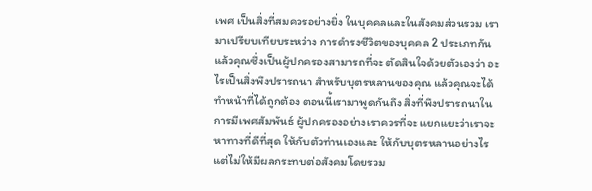เพศ เป็นสิ่งที่สมควรอย่างยิ่ง ในบุคคลและในสังคมส่วนรวม เรามาเปรียบเทียบระหว่าง การดำรงชีวิตของบุคคล 2 ประเภทกัน แล้วคุณซึ่งเป็นผู้ปกครองสามารถที่จะ ตัดสินใจด้วยตัวเองว่า อะไรเป็นสิ่งพึงปรารถนา สำหรับบุตรหลานของคุณ แล้วคุณจะได้ทำหน้าที่ได้ถูกต้อง ตอนนี้เรามาพูดกันถึง สิ่งที่พึงปรารถนาในการมีเพศสัมพันธ์ ผู้ปกครองอย่างเราควรที่จะ แยกแยะว่าเราจะหาทางที่ดีที่สุด ให้กับตัวท่านเองและ ให้กับบุตรหลานอย่างไร แต่ไม่ให้มีผลกระทบต่อสังคมโดยรวม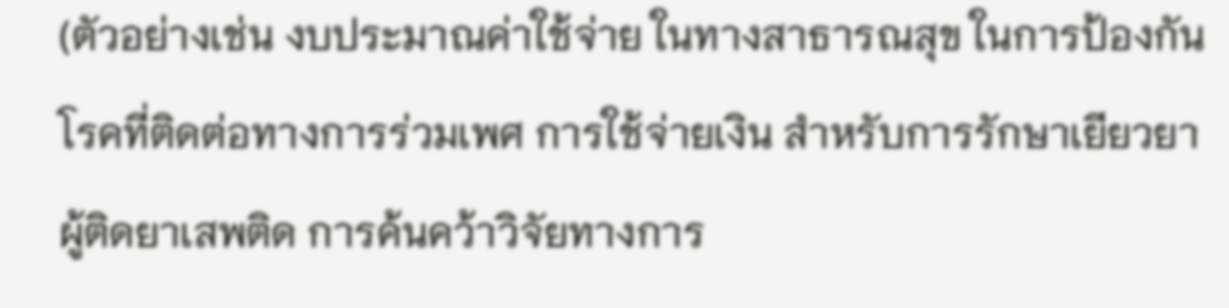(ตัวอย่างเช่น งบประมาณค่าใช้จ่าย ในทางสาธารณสุข ในการป้องกันโรคที่ติดต่อทางการร่วมเพศ การใช้จ่ายเงิน สำหรับการรักษาเยียวยาผู้ติดยาเสพติด การค้นคว้าวิจัยทางการ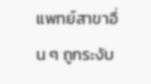แพทย์สาขาอื่น ๆ ถูกระงับ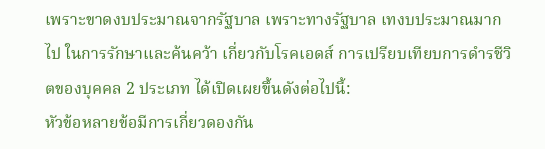เพราะขาดงบประมาณจากรัฐบาล เพราะทางรัฐบาล เทงบประมาณมากไป ในการรักษาและค้นคว้า เกี่ยวกับโรคเอดส์ การเปรียบเทียบการดำรชีวิตของบุคคล 2 ประเภท ได้เปิดเผยขึ้นดังต่อไปนี้:
หัวข้อหลายข้อมีการเกี่ยวดองกัน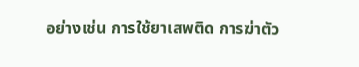อย่างเช่น การใช้ยาเสพติด การฆ่าตัว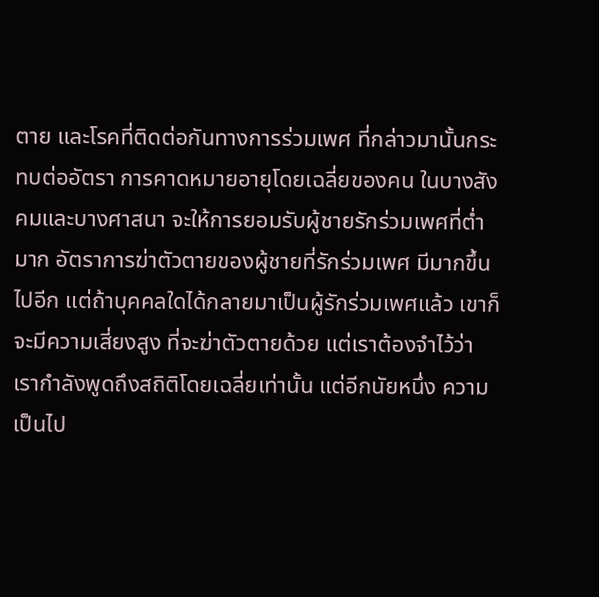ตาย และโรคที่ติดต่อกันทางการร่วมเพศ ที่กล่าวมานั้นกระทบต่ออัตรา การคาดหมายอายุโดยเฉลี่ยของคน ในบางสังคมและบางศาสนา จะให้การยอมรับผู้ชายรักร่วมเพศที่ต่ำมาก อัตราการฆ่าตัวตายของผู้ชายที่รักร่วมเพศ มีมากขึ้นไปอีก แต่ถ้าบุคคลใดได้กลายมาเป็นผู้รักร่วมเพศแล้ว เขาก็จะมีความเสี่ยงสูง ที่จะฆ่าตัวตายด้วย แต่เราต้องจำไว้ว่า เรากำลังพูดถึงสถิติโดยเฉลี่ยเท่านั้น แต่อีกนัยหนึ่ง ความเป็นไป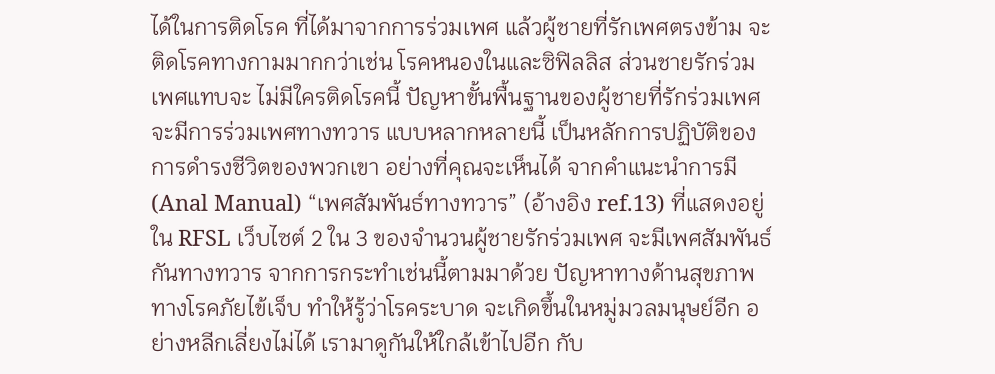ได้ในการติดโรค ที่ได้มาจากการร่วมเพศ แล้วผู้ชายที่รักเพศตรงข้าม จะติดโรคทางกามมากกว่าเช่น โรคหนองในและซิฟิลลิส ส่วนชายรักร่วมเพศแทบจะ ไม่มีใครติดโรคนี้ ปัญหาขั้นพื้นฐานของผู้ชายที่รักร่วมเพศ จะมีการร่วมเพศทางทวาร แบบหลากหลายนี้ เป็นหลักการปฏิบัติของ การดำรงชีวิตของพวกเขา อย่างที่คุณจะเห็นได้ จากคำแนะนำการมี (Anal Manual) “เพศสัมพันธ์ทางทวาร” (อ้างอิง ref.13) ที่แสดงอยู่ใน RFSL เว็บไซต์ 2 ใน 3 ของจำนวนผู้ชายรักร่วมเพศ จะมีเพศสัมพันธ์กันทางทวาร จากการกระทำเช่นนี้ตามมาด้วย ปัญหาทางด้านสุขภาพ ทางโรคภัยไข้เจ็บ ทำให้รู้ว่าโรคระบาด จะเกิดขึ้นในหมู่มวลมนุษย์อีก อย่างหลีกเลี่ยงไม่ได้ เรามาดูกันให้ใกล้เข้าไปอีก กับ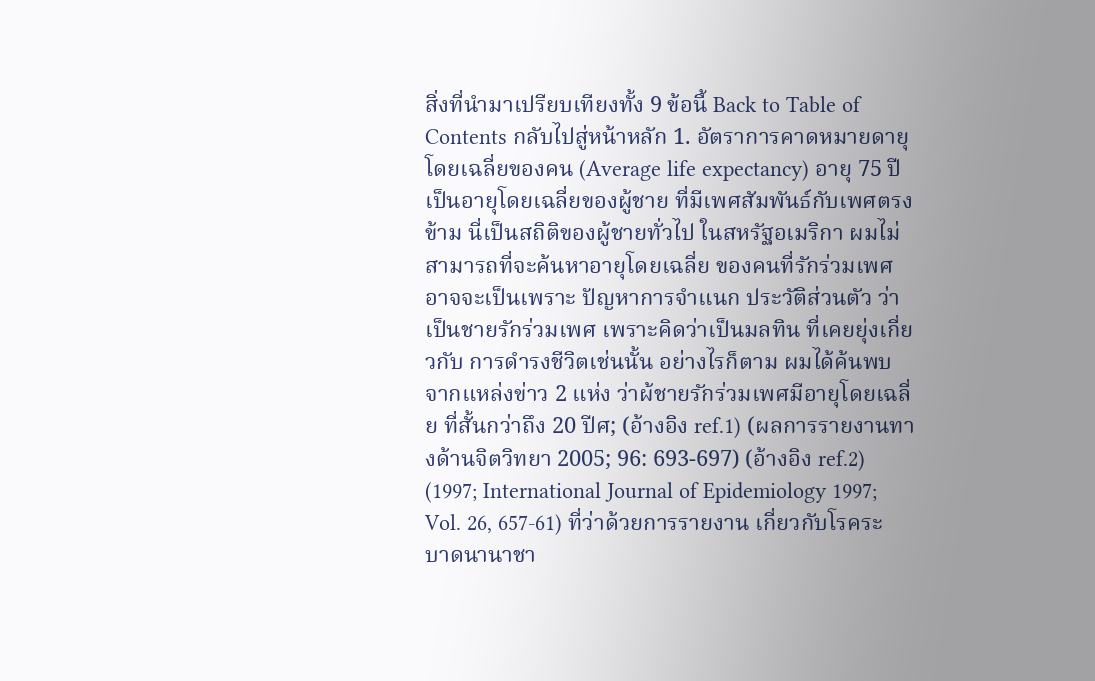สิ่งที่นำมาเปรียบเทียงทั้ง 9 ข้อนี้ Back to Table of Contents กลับไปสู่หน้าหลัก 1. อัตราการคาดหมายดายุโดยเฉลี่ยของคน (Average life expectancy) อายุ 75 ปี เป็นอายุโดยเฉลี่ยของผู้ชาย ที่มีเพศสัมพันธ์กับเพศตรงข้าม นี่เป็นสถิติของผู้ชายทั่วไป ในสหรัฐอเมริกา ผมไม่สามารถที่จะค้นหาอายุโดยเฉลี่ย ของคนที่รักร่วมเพศ อาจจะเป็นเพราะ ปัญหาการจำแนก ประวัติส่วนตัว ว่าเป็นชายรักร่วมเพศ เพราะคิดว่าเป็นมลทิน ที่เคยยุ่งเกี่ยวกับ การดำรงชีวิตเช่นนั้น อย่างไรก็ตาม ผมได้ค้นพบจากแหล่งข่าว 2 แห่ง ว่าผ้ชายรักร่วมเพศมีอายุโดยเฉลี่ย ที่สั้นกว่าถึง 20 ปีศ; (อ้างอิง ref.1) (ผลการรายงานทางด้านจิตวิทยา 2005; 96: 693-697) (อ้างอิง ref.2) (1997; International Journal of Epidemiology 1997; Vol. 26, 657-61) ที่ว่าด้วยการรายงาน เกี่ยวกับโรคระบาดนานาชา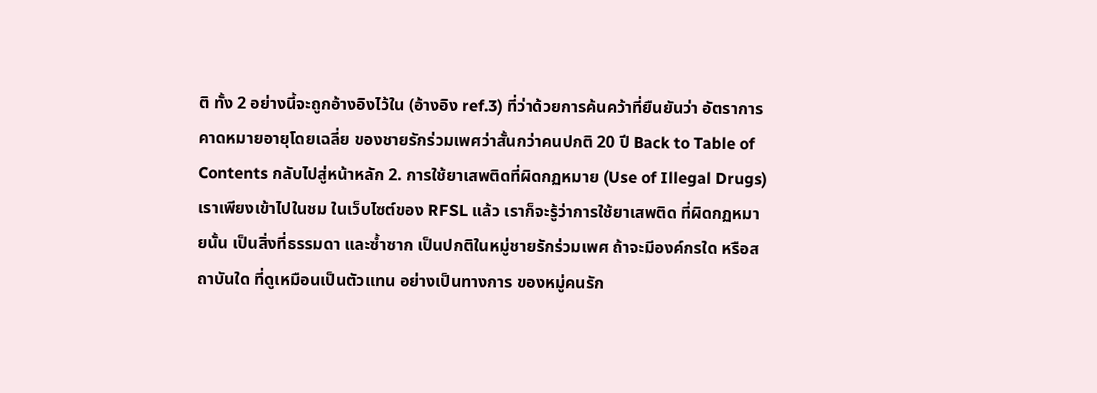ติ ทั้ง 2 อย่างนี้จะถูกอ้างอิงไว้ใน (อ้างอิง ref.3) ที่ว่าด้วยการค้นคว้าที่ยืนยันว่า อัตราการคาดหมายอายุโดยเฉลี่ย ของชายรักร่วมเพศว่าสั้นกว่าคนปกติ 20 ปี Back to Table of Contents กลับไปสู่หน้าหลัก 2. การใช้ยาเสพติดที่ผิดกฏหมาย (Use of Illegal Drugs) เราเพียงเข้าไปในชม ในเว็บไซต์ของ RFSL แล้ว เราก็จะรู้ว่าการใช้ยาเสพติด ที่ผิดกฏหมายนั้น เป็นสิ่งที่ธรรมดา และซ้ำซาก เป็นปกติในหมู่ชายรักร่วมเพศ ถ้าจะมีองค์กรใด หรือสถาบันใด ที่ดูเหมือนเป็นตัวแทน อย่างเป็นทางการ ของหมู่คนรัก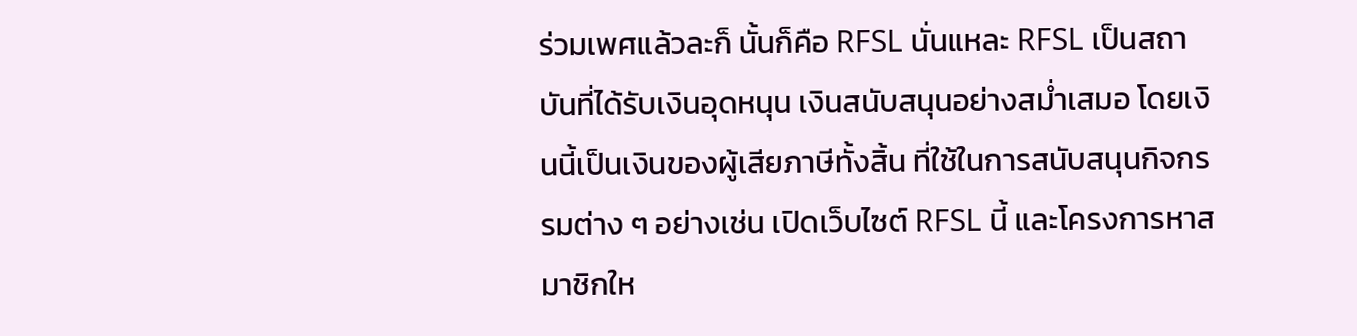ร่วมเพศแล้วละก็ นั้นก็คือ RFSL นั่นแหละ RFSL เป็นสถาบันที่ได้รับเงินอุดหนุน เงินสนับสนุนอย่างสม่ำเสมอ โดยเงินนี้เป็นเงินของผู้เสียภาษีทั้งสิ้น ที่ใช้ในการสนับสนุนกิจกรรมต่าง ๆ อย่างเช่น เปิดเว็บไซต์ RFSL นี้ และโครงการหาสมาชิกให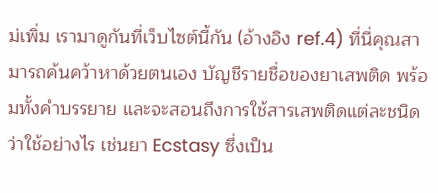ม่เพิ่ม เรามาดูกันที่เว็บไซต์นี้กัน (อ้างอิง ref.4) ที่นี่คุณสามารถค้นคว้าหาด้วยตนเอง บัญชีรายชื่อของยาเสพติด พร้อมทั้งคำบรรยาย และจะสอนถึงการใช้สารเสพติดแต่ละชนิด ว่าใช้อย่างไร เช่นยา Ecstasy ซึ่งเป็น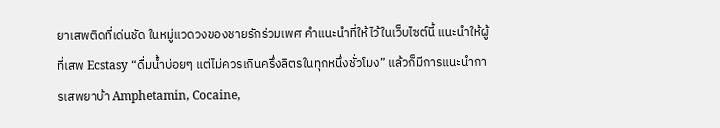ยาเสพติดที่เด่นชัด ในหมู่แวดวงของชายรักร่วมเพศ คำแนะนำที่ให้ไว้ในเว็บไซต์นี้ แนะนำให้ผู้ที่เสพ Ecstasy “ดื่มน้ำบ่อยๆ แต่ไม่ควรเกินครึ่งลิตรในทุกหนึ่งชั่วโมง” แล้วก็มีการแนะนำการเสพยาบ้า Amphetamin, Cocaine,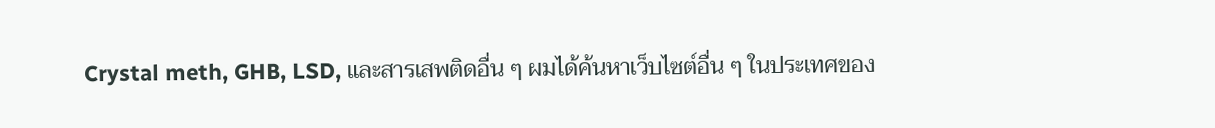Crystal meth, GHB, LSD, และสารเสพติดอื่น ๆ ผมได้ค้นหาเว็บไซต์อื่น ๆ ในประเทศของ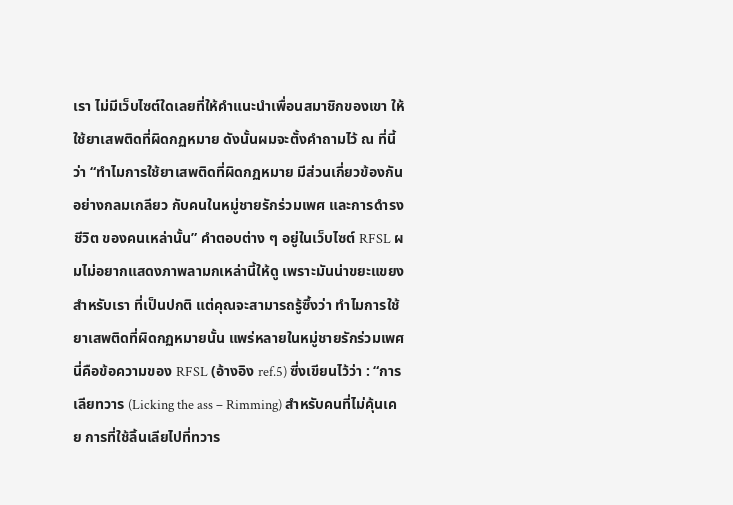เรา ไม่มีเว็บไซต์ใดเลยที่ให้คำแนะนำเพื่อนสมาชิกของเขา ให้ใช้ยาเสพติดที่ผิดกฏหมาย ดังนั้นผมจะตั้งคำถามไว้ ณ ที่นี้ว่า “ทำไมการใช้ยาเสพติดที่ผิดกฏหมาย มีส่วนเกี่ยวข้องกัน อย่างกลมเกลียว กับคนในหมู่ชายรักร่วมเพศ และการดำรงชีวิต ของคนเหล่านั้น” คำตอบต่าง ๆ อยู่ในเว็บไซต์ RFSL ผมไม่อยากแสดงภาพลามกเหล่านี้ให้ดู เพราะมันน่าขยะแขยง สำหรับเรา ที่เป็นปกติ แต่คุณจะสามารถรู้ซึ้งว่า ทำไมการใช้ยาเสพติดที่ผิดกฏหมายนั้น แพร่หลายในหมู่ชายรักร่วมเพศ นี่คือข้อความของ RFSL (อ้างอิง ref.5) ซี่งเขียนไว้ว่า : “การเลียทวาร (Licking the ass – Rimming) สำหรับคนที่ไม่คุ้นเคย การที่ใช้ลิ้นเลียไปที่ทวาร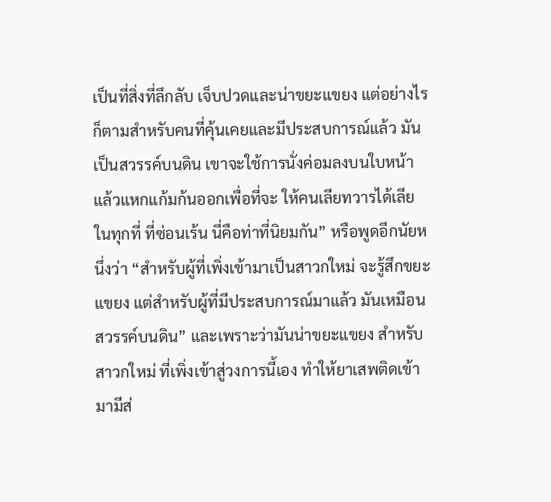เป็นที่สิ่งที่ลึกลับ เจ็บปวดและน่าขยะแขยง แต่อย่างไรก็ตามสำหรับคนที่คุ้นเคยและมีประสบการณ์แล้ว มันเป็นสวรรค์บนดิน เขาจะใช้การนั่งค่อมลงบนใบหน้า แล้วแหกแก้มก้นออกเพื่อที่จะ ให้คนเลียทวารได้เลียในทุกที่ ที่ซ่อนเร้น นี่คือท่าที่นิยมกัน” หรือพูดอีกนัยหนึ่งว่า “สำหรับผู้ที่เพิ่งเข้ามาเป็นสาวกใหม่ จะรู้สึกขยะแขยง แต่สำหรับผู้ที่มีประสบการณ์มาแล้ว มันเหมือนสวรรค์บนดิน” และเพราะว่ามันน่าขยะแขยง สำหรับสาวกใหม่ ที่เพิ่งเข้าสู่วงการนี้เอง ทำให้ยาเสพติดเข้ามามีส่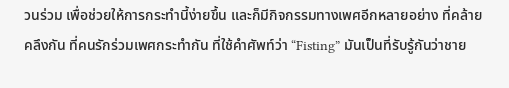วนร่วม เพื่อช่วยให้การกระทำนี้ง่ายขึ้น และก็มีกิจกรรมทางเพศอีกหลายอย่าง ที่คล้ายคลึงกัน ที่คนรักร่วมเพศกระทำกัน ที่ใช้คำศัพท์ว่า “Fisting” มันเป็นที่รับรู้กันว่าชาย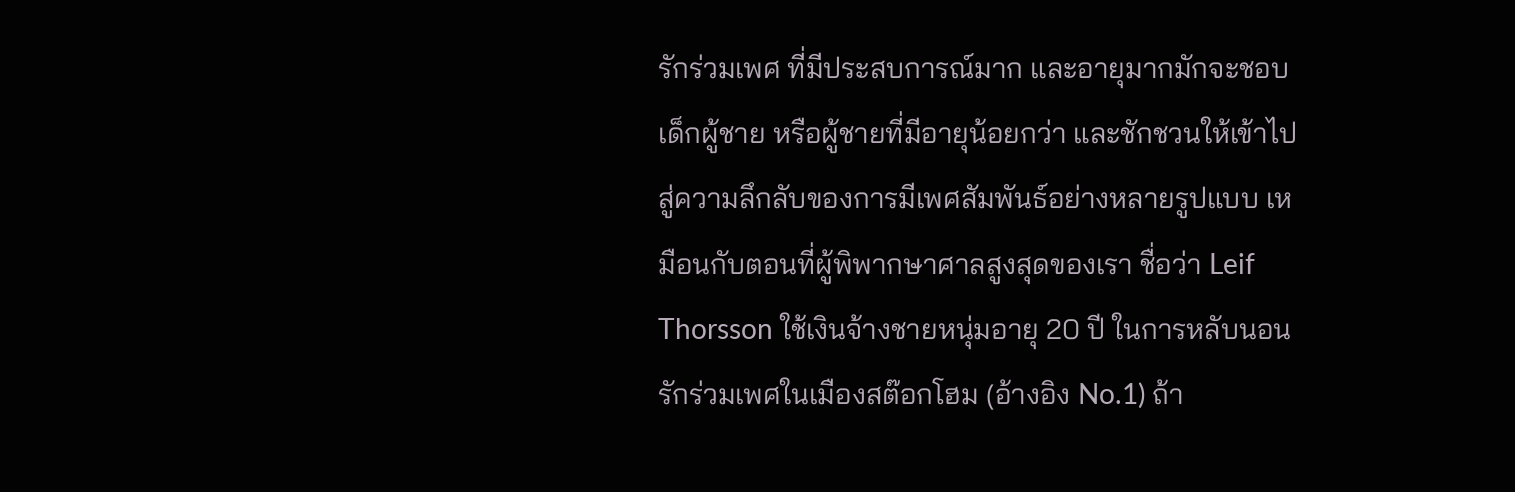รักร่วมเพศ ที่มีประสบการณ์มาก และอายุมากมักจะชอบเด็กผู้ชาย หรือผู้ชายที่มีอายุน้อยกว่า และชักชวนให้เข้าไปสู่ความลึกลับของการมีเพศสัมพันธ์อย่างหลายรูปแบบ เหมือนกับตอนที่ผู้พิพากษาศาลสูงสุดของเรา ชื่อว่า Leif Thorsson ใช้เงินจ้างชายหนุ่มอายุ 20 ปี ในการหลับนอนรักร่วมเพศในเมืองสต๊อกโฮม (อ้างอิง No.1) ถ้า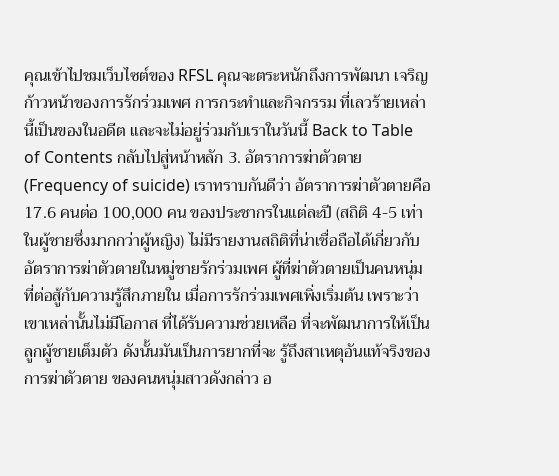คุณเข้าไปชมเว็บไซต์ของ RFSL คุณจะตระหนักถึงการพัฒนา เจริญก้าวหน้าของการรักร่วมเพศ การกระทำและกิจกรรม ที่เลวร้ายเหล่านี้เป็นของในอดีต และจะไม่อยู่ร่วมกับเราในวันนี้ Back to Table of Contents กลับไปสู่หน้าหลัก 3. อัตราการฆ่าตัวตาย (Frequency of suicide) เราทราบกันดีว่า อัตราการฆ่าตัวตายคือ 17.6 คนต่อ 100,000 คน ของประชากรในแต่ละปี (สถิติ 4-5 เท่าในผู้ชายซึ่งมากกว่าผู้หญิง) ไม่มีรายงานสถิติที่น่าเชื่อถือได้เกี่ยวกับ อัตราการฆ่าตัวตายในหมู่ชายรักร่วมเพศ ผู้ที่ฆ่าตัวตายเป็นคนหนุ่ม ที่ต่อสู้กับความรู้สึกภายใน เมื่อการรักร่วมเพศเพิ่งเริ่มต้น เพราะว่าเขาเหล่านั้นไม่มีโอกาส ที่ได้รับความช่วยเหลือ ที่จะพัฒนาการให้เป็นลูกผู้ชายเต็มตัว ดังนั้นมันเป็นการยากที่จะ รู้ถึงสาเหตุอันแท้จริงของการฆ่าตัวตาย ของคนหนุ่มสาวดังกล่าว อ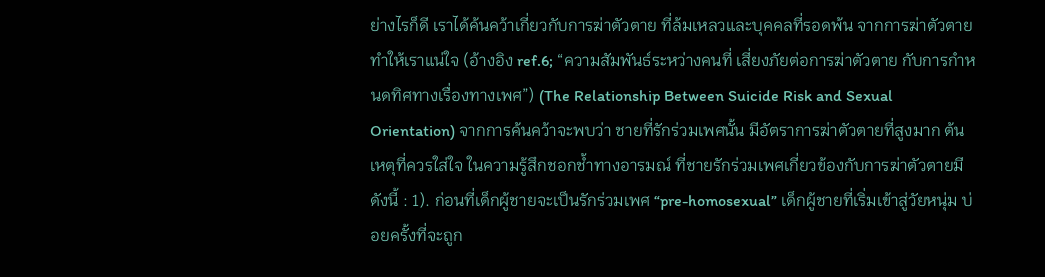ย่างไรก็ดี เราได้ค้นคว้าเกี่ยวกับการฆ่าตัวตาย ที่ล้มเหลวและบุคคลที่รอดพ้น จากการฆ่าตัวตายทำให้เราแน่ใจ (อ้างอิง ref.6; “ความสัมพันธ์ระหว่างคนที่ เสี่ยงภัยต่อการฆ่าตัวตาย กับการกำหนดทิศทางเรื่องทางเพศ”) (The Relationship Between Suicide Risk and Sexual Orientation) จากการค้นคว้าจะพบว่า ชายที่รักร่วมเพศนั้น มีอัตราการฆ่าตัวตายที่สูงมาก ต้นเหตุที่ควรใส่ใจ ในความรู้สึกชอกช้ำทางอารมณ์ ที่ชายรักร่วมเพศเกี่ยวข้องกับการฆ่าตัวตายมีดังนี้ : 1). ก่อนที่เด็กผู้ชายจะเป็นรักร่วมเพศ “pre-homosexual” เด็กผู้ชายที่เริ่มเข้าสู่วัยหนุ่ม บ่อยครั้งที่จะถูก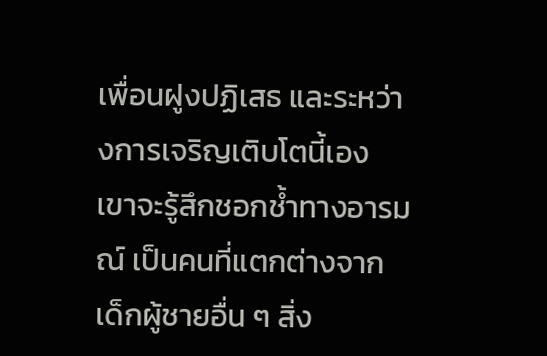เพื่อนฝูงปฏิเสธ และระหว่างการเจริญเติบโตนี้เอง เขาจะรู้สึกชอกช้ำทางอารมณ์ เป็นคนที่แตกต่างจากเด็กผู้ชายอื่น ๆ สิ่ง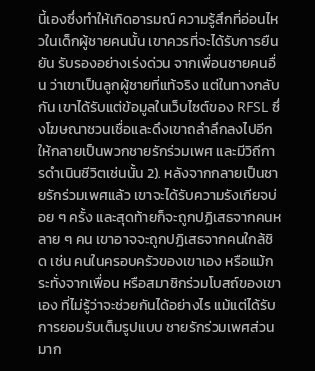นี้เองซึ่งทำให้เกิดอารมณ์ ความรู้สึกที่อ่อนไหวในเด็กผู้ชายคนนั้น เขาควรที่จะได้รับการยืนยัน รับรองอย่างเร่งด่วน จากเพื่อนชายคนอื่น ว่าเขาเป็นลูกผู้ชายที่แท้จริง แต่ในทางกลับกัน เขาได้รับแต่ข้อมูลในเว็บไซต์ของ RFSL ซึ่งโฆษณาชวนเชื่อและดึงเขาถลำลึกลงไปอีก ให้กลายเป็นพวกชายรักร่วมเพศ และมีวิถีการดำเนินชีวิตเช่นนั้น 2). หลังจากกลายเป็นชายรักร่วมเพศแล้ว เขาจะได้รับความรังเกียจบ่อย ๆ ครั้ง และสุดท้ายก็จะถูกปฏิเสธจากคนหลาย ๆ คน เขาอาจจะถูกปฏิเสธจากคนใกล้ชิด เช่น คนในครอบครัวของเขาเอง หรือแม้กระทั่งจากเพื่อน หรือสมาชิกร่วมโบสถ์ของเขาเอง ที่ไม่รู้ว่าจะช่วยกันได้อย่างไร แม้แต่ได้รับการยอมรับเต็มรูปแบบ ชายรักร่วมเพศส่วนมาก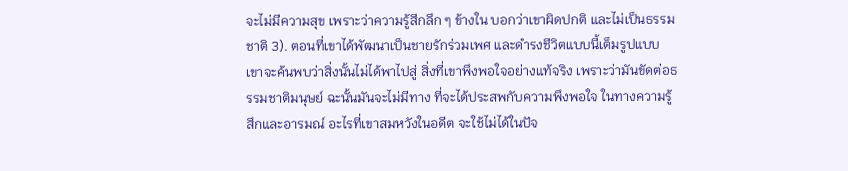จะไม่มีความสุข เพราะว่าความรู้สีกลึก ๆ ข้างใน บอกว่าเขาผิดปกติ และไม่เป็นธรรมชาติ 3). ตอนที่เขาได้พัฒนาเป็นชายรักร่วมเพศ และดำรงชีวิตแบบนี้เต็มรูปแบบ เขาจะค้นพบว่าสิ่งนั้นไม่ได้พาไปสู่ สิ่งที่เขาพึงพอใจอย่างแท้จริง เพราะว่ามันขัดต่อธรรมชาติมนุษย์ ฉะนั้นมันจะไม่มีทาง ที่จะได้ประสพกับความพึงพอใจ ในทางความรู้สึกและอารมณ์ อะไรที่เขาสมหวังในอดีต จะใช้ไม่ได้ในปัจ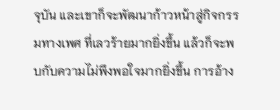จุบัน และเขาก็จะพัฒนาก้าวหน้าสู่กิจกรรมทางเพศ ที่เลวร้ายมากยิ่งขึ้น แล้วก็จะพบกับความไม่พึงพอใจมากยิ่งขึ้น การอ้าง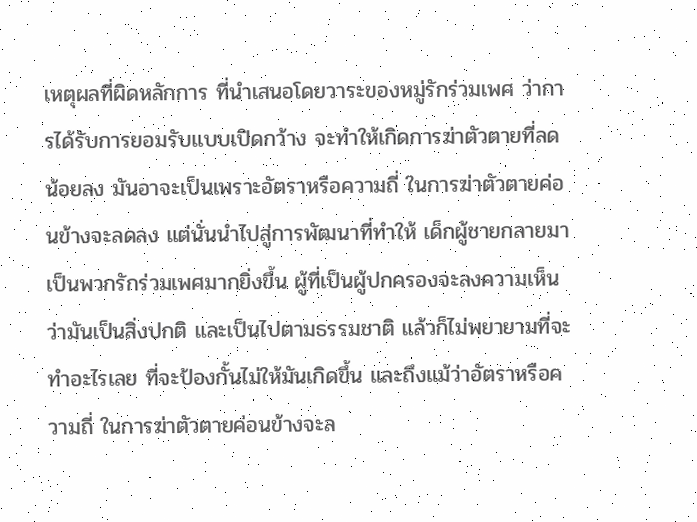เหตุผลที่ผิดหลักการ ที่นำเสนอโดยวาระของหมู่รักร่วมเพศ ว่าการได้รับการยอมรับแบบเปิดกว้าง จะทำให้เกิดการฆ่าตัวตายที่ลดน้อยลง มันอาจะเป็นเพราะอัตราหรือความถี่ ในการฆ่าตัวตายค่อนข้างจะลดลง แต่นั่นนำไปสู่การพัฒนาที่ทำให้ เด็กผู้ชายกลายมา เป็นพวกรักร่วมเพศมากยิ่งขึ้น ผู้ที่เป็นผู้ปกครองจะลงความเห็นว่ามันเป็นสิ่งปกติ และเป็นไปตามธรรมชาติ แล้วก็ไม่พยายามที่จะทำอะไรเลย ที่จะป้องกั้นไม่ให้มันเกิดขึ้น และถึงแม้ว่าอัตราหรือความถี่ ในการฆ่าตัวตายค่อนข้างจะล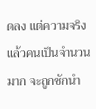ดลง แต่ความจริงแล้วคนเป็นจำนวนมาก จะถูกชักนำ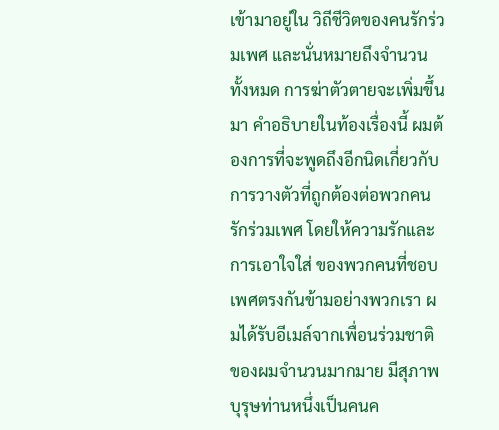เข้ามาอยู่ใน วิถีชีวิตของคนรักร่วมเพศ และนั่นหมายถึงจำนวนทั้งหมด การฆ่าตัวตายจะเพิ่มขึ้นมา คำอธิบายในท้องเรื่องนี้ ผมต้องการที่จะพูดถึงอีกนิดเกี่ยวกับ การวางตัวที่ถูกต้องต่อพวกคนรักร่วมเพศ โดยให้ความรักและการเอาใจใส่ ของพวกคนที่ชอบเพศตรงกันข้ามอย่างพวกเรา ผมได้รับอีเมล์จากเพื่อนร่วมชาติ ของผมจำนวนมากมาย มีสุภาพบุรุษท่านหนึ่งเป็นคนค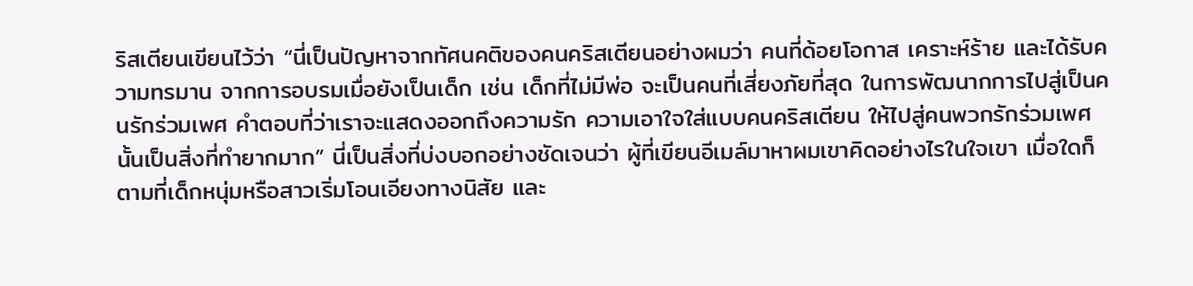ริสเตียนเขียนไว้ว่า “นี่เป็นปัญหาจากทัศนคติของคนคริสเตียนอย่างผมว่า คนที่ด้อยโอกาส เคราะห์ร้าย และได้รับความทรมาน จากการอบรมเมื่อยังเป็นเด็ก เช่น เด็กที่ไม่มีพ่อ จะเป็นคนที่เสี่ยงภัยที่สุด ในการพัฒนากการไปสู่เป็นคนรักร่วมเพศ คำตอบที่ว่าเราจะแสดงออกถึงความรัก ความเอาใจใส่แบบคนคริสเตียน ให้ไปสู่คนพวกรักร่วมเพศนั้นเป็นสิ่งที่ทำยากมาก” นี่เป็นสิ่งที่บ่งบอกอย่างชัดเจนว่า ผู้ที่เขียนอีเมล์มาหาผมเขาคิดอย่างไรในใจเขา เมื่อใดก็ตามที่เด็กหนุ่มหรือสาวเริ่มโอนเอียงทางนิสัย และ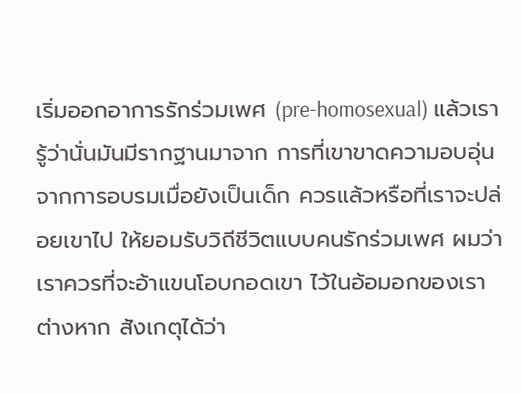เริ่มออกอาการรักร่วมเพศ (pre-homosexual) แล้วเรารู้ว่านั่นมันมีรากฐานมาจาก การที่เขาขาดความอบอุ่น จากการอบรมเมื่อยังเป็นเด็ก ควรแล้วหรือที่เราจะปล่อยเขาไป ให้ยอมรับวิถีชีวิตแบบคนรักร่วมเพศ ผมว่าเราควรที่จะอ้าแขนโอบกอดเขา ไว้ในอ้อมอกของเราต่างหาก สังเกตุได้ว่า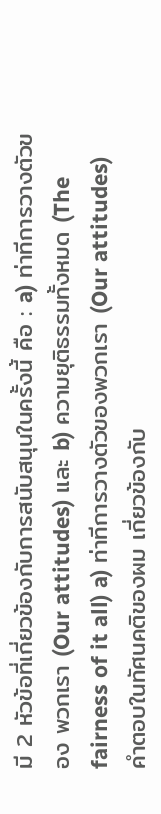มี 2 หัวข้อที่เกี่ยวข้องกับการสนับสนุนในครั้งนี้ คือ : a) ท่าทีการวางตัวของ พวกเรา (Our attitudes) และ b) ความยุติธรรมทั้งหมด (The fairness of it all) a) ท่าทีการวางตัวของพวกเรา (Our attitudes) คำตอบในทัศนคติของผม เกี่ยวข้องกับ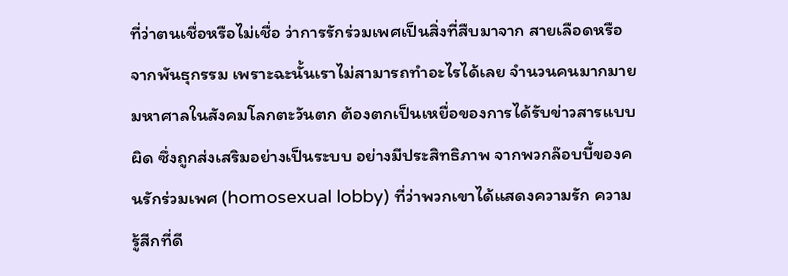ที่ว่าตนเชื่อหรือไม่เชื่อ ว่าการรักร่วมเพศเป็นสิ่งที่สืบมาจาก สายเลือดหรือจากพันธุกรรม เพราะฉะนั้นเราไม่สามารถทำอะไรได้เลย จำนวนคนมากมายมหาศาลในสังคมโลกตะวันตก ต้องตกเป็นเหยื่อของการได้รับข่าวสารแบบผิด ซึ่งถูกส่งเสริมอย่างเป็นระบบ อย่างมีประสิทธิภาพ จากพวกล๊อบบี้ของคนรักร่วมเพศ (homosexual lobby) ที่ว่าพวกเขาได้แสดงความรัก ความรู้สีกที่ดี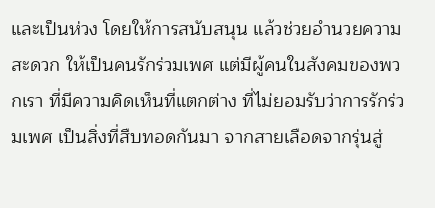และเป็นห่วง โดยให้การสนับสนุน แล้วช่วยอำนวยความสะดวก ให้เป็นคนรักร่วมเพศ แต่มีผู้คนในสังคมของพวกเรา ที่มีความคิดเห็นที่แตกต่าง ที่ไม่ยอมรับว่าการรักร่วมเพศ เป็นสิ่งที่สืบทอดกันมา จากสายเลือดจากรุ่นสู่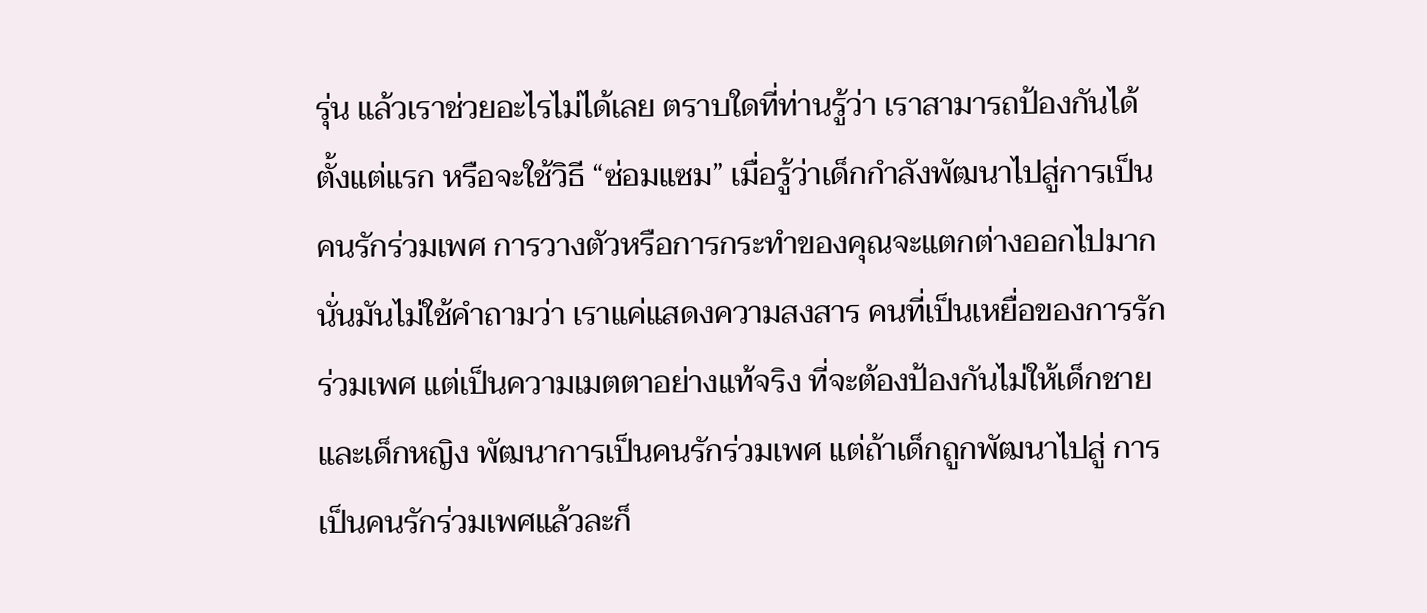รุ่น แล้วเราช่วยอะไรไม่ได้เลย ตราบใดที่ท่านรู้ว่า เราสามารถป้องกันได้ตั้งแต่แรก หรือจะใช้วิธี “ซ่อมแซม” เมื่อรู้ว่าเด็กกำลังพัฒนาไปสู่การเป็นคนรักร่วมเพศ การวางตัวหรือการกระทำของคุณจะแตกต่างออกไปมาก นั่นมันไม่ใช้คำถามว่า เราแค่แสดงความสงสาร คนที่เป็นเหยื่อของการรักร่วมเพศ แต่เป็นความเมตตาอย่างแท้จริง ที่จะต้องป้องกันไม่ให้เด็กชายและเด็กหญิง พัฒนาการเป็นคนรักร่วมเพศ แต่ถ้าเด็กถูกพัฒนาไปสู่ การเป็นคนรักร่วมเพศแล้วละก็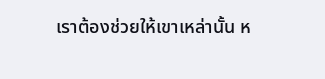เราต้องช่วยให้เขาเหล่านั้น ห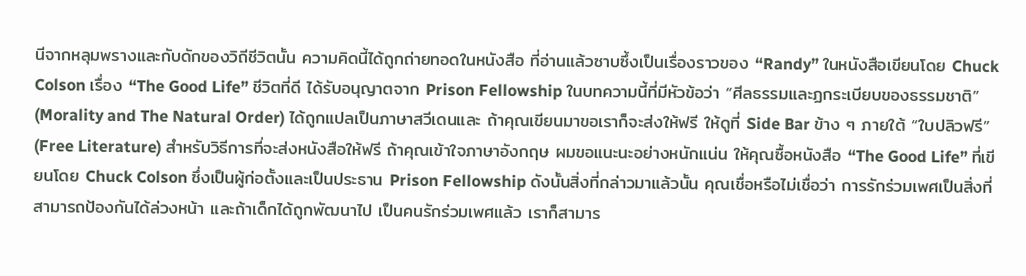นีจากหลุมพรางและกับดักของวิถีชีวิตนั้น ความคิดนี้ได้ถูกถ่ายทอดในหนังสือ ที่อ่านแล้วซาบซึ้งเป็นเรื่องราวของ “Randy” ในหนังสือเขียนโดย Chuck Colson เรื่อง “The Good Life” ชีวิตที่ดี ได้รับอนุญาตจาก Prison Fellowship ในบทความนี้ที่มีหัวข้อว่า “ศีลธรรมและฏกระเบียบของธรรมชาติ” (Morality and The Natural Order) ได้ถูกแปลเป็นภาษาสวีเดนและ ถ้าคุณเขียนมาขอเราก็จะส่งให้ฟรี ให้ดูที่ Side Bar ข้าง ๆ ภายใต้ “ใบปลิวฟรี” (Free Literature) สำหรับวิธีการที่จะส่งหนังสือให้ฟรี ถ้าคุณเข้าใจภาษาอังกฤษ ผมขอแนะนะอย่างหนักแน่น ให้คุณซื้อหนังสือ “The Good Life” ที่เขียนโดย Chuck Colson ซึ่งเป็นผู้ก่อตั้งและเป็นประธาน Prison Fellowship ดังนั้นสิ่งที่กล่าวมาแล้วนั้น คุณเชื่อหรือไม่เชื่อว่า การรักร่วมเพศเป็นสิ่งที่ สามารถป้องกันได้ล่วงหน้า และถ้าเด็กได้ถูกพัฒนาไป เป็นคนรักร่วมเพศแล้ว เราก็สามาร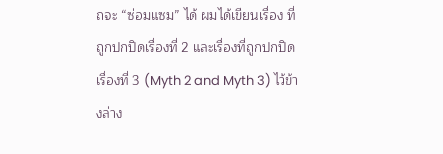ถจะ “ซ่อมแซม” ได้ ผมได้เขียนเรื่อง ที่ถูกปกปิดเรื่องที่ 2 และเรื่องที่ถูกปกปิดเรื่องที่ 3 (Myth 2 and Myth 3) ไว้ข้างล่าง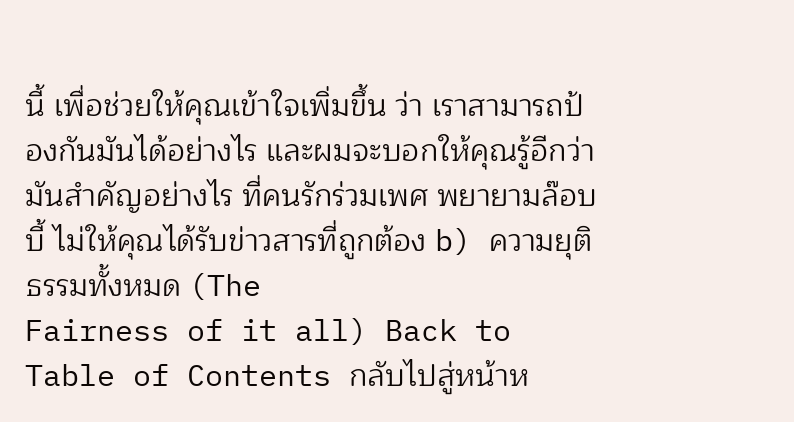นี้ เพื่อช่วยให้คุณเข้าใจเพิ่มขึ้น ว่า เราสามารถป้องกันมันได้อย่างไร และผมจะบอกให้คุณรู้อีกว่า มันสำคัญอย่างไร ที่คนรักร่วมเพศ พยายามล๊อบบี้ ไม่ให้คุณได้รับข่าวสารที่ถูกต้อง b) ความยุติธรรมทั้งหมด (The
Fairness of it all) Back to Table of Contents กลับไปสู่หน้าห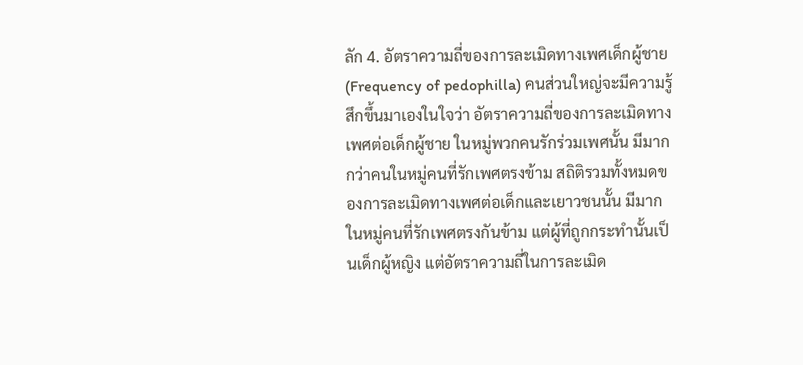ลัก 4. อัตราความถี่ของการละเมิดทางเพศเด็กผู้ชาย (Frequency of pedophilla) คนส่วนใหญ่จะมีความรู้สึกขึ้นมาเองในใจว่า อัตราความถี่ของการละเมิดทางเพศต่อเด็กผู้ชาย ในหมู่พวกคนรักร่วมเพศนั้น มีมากกว่าคนในหมู่คนที่รักเพศตรงข้าม สถิติรวมทั้งหมดของการละเมิดทางเพศต่อเด็กและเยาวชนนั้น มีมากในหมู่คนที่รักเพศตรงกันข้าม แต่ผู้ที่ถูกกระทำนั้นเป็นเด็กผู้หญิง แต่อัตราความถี่ในการละเมิด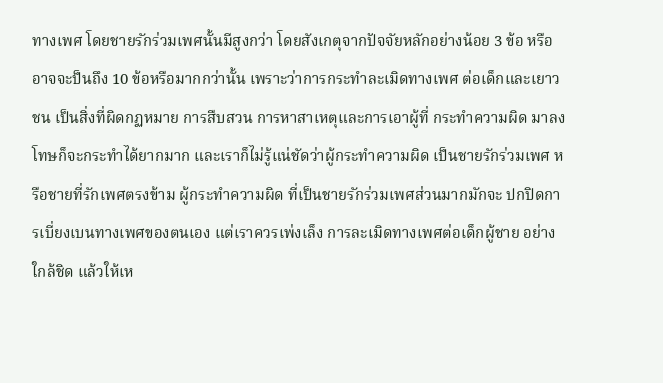ทางเพศ โดยชายรักร่วมเพศนั้นมีสูงกว่า โดยสังเกตุจากปัจจัยหลักอย่างน้อย 3 ข้อ หรืออาจจะป็นถึง 10 ข้อหรือมากกว่านั้น เพราะว่าการกระทำละเมิดทางเพศ ต่อเด็กและเยาวชน เป็นสิ่งที่ผิดกฏหมาย การสืบสวน การหาสาเหตุและการเอาผู้ที่ กระทำความผิด มาลงโทษก็จะกระทำได้ยากมาก และเราก็ไม่รู้แน่ชัดว่าผู้กระทำความผิด เป็นชายรักร่วมเพศ หรือชายที่รักเพศตรงข้าม ผู้กระทำความผิด ที่เป็นชายรักร่วมเพศส่วนมากมักจะ ปกปิดการเบี่ยงเบนทางเพศของตนเอง แต่เราควรเพ่งเล็ง การละเมิดทางเพศต่อเด็กผู้ชาย อย่างใกล้ชิด แล้วให้เห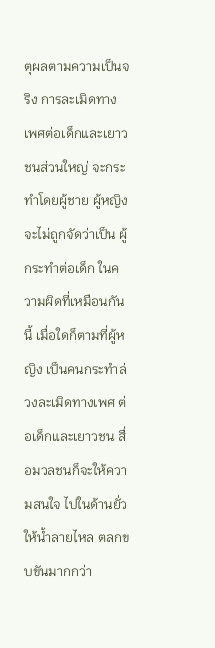ตุผลตามความเป็นจริง การละเมิดทางเพศต่อเด็กและเยาวชนส่วนใหญ่ จะกระทำโดยผู้ชาย ผู้หญิงจะไม่ถูกจัดว่าเป็น ผู้กระทำต่อเด็ก ในความผิดที่เหมือนกันนี้ เมื่อใดก็ตามที่ผู้หญิง เป็นคนกระทำล่วงละเมิดทางเพศ ต่อเด็กและเยาวชน สื่อมวลชนก็จะให้ความสนใจ ไปในด้านยั่วให้น้ำลายไหล ตลกขบขันมากกว่า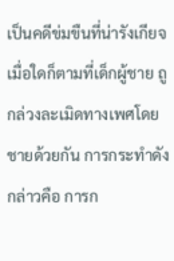เป็นคดีข่มขืนที่น่ารังเกียจ เมื่อใดก็ตามที่เด็กผู้ชาย ถูกล่วงละเมิดทางเพศโดยชายด้วยกัน การกระทำดังกล่าวคือ การก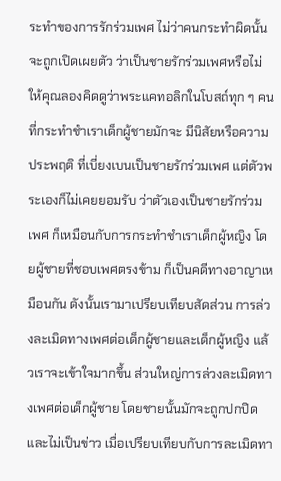ระทำของการรักร่วมเพศ ไม่ว่าคนกระทำผิดนั้นจะถูกเปิดเผยตัว ว่าเป็นชายรักร่วมเพศหรือไม่ ให้คุณลองคิดดูว่าพระแคทอลิกในโบสถ์ทุก ๆ คน ที่กระทำชำเราเด็กผู้ชายมักจะ มีนิสัยหรือความประพฤติ ที่เบี่ยงเบนเป็นชายรักร่วมเพศ แต่ตัวพระเองก็ไม่เคยยอมรับ ว่าตัวเองเป็นชายรักร่วมเพศ ก็เหมือนกับการกระทำชำเราเด็กผู้หญิง โดยผู้ชายที่ชอบเพศตรงข้าม ก็เป็นคดีทางอาญาเหมือนกัน ดังนั้นเรามาเปรียบเทียบสัดส่วน การล่วงละเมิดทางเพศต่อเด็กผู้ชายและเด็กผู้หญิง แล้วเราจะเข้าใจมากขึ้น ส่วนใหญ่การล่วงละเมิดทางเพศต่อเด็กผู้ชาย โดยชายนั้นมักจะถูกปกปิดและไม่เป็นข่าว เมื่อเปรียบเทียบกับการละเมิดทา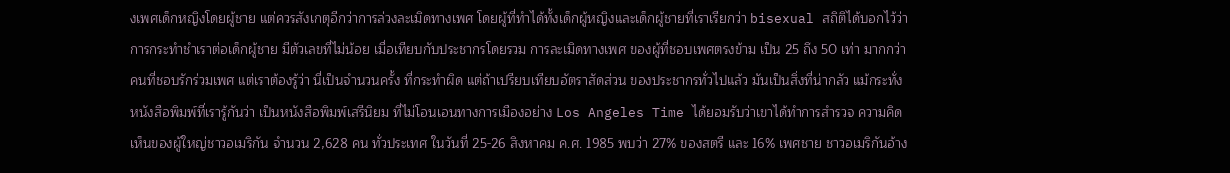งเพศเด็กหญิงโดยผู้ชาย แต่ควรสังเกตุอีกว่าการล่วงละเมิดทางเพศ โดยผู้ที่ทำได้ทั้งเด็กผู้หญิงและเด็กผู้ชายที่เราเรียกว่า bisexual สถิติได้บอกไว้ว่า การกระทำชำเราต่อเด็กผู้ชาย มีตัวเลขที่ไม่น้อย เมื่อเทียบกับประชากรโดยรวม การละเมิดทางเพศ ของผู้ที่ชอบเพศตรงข้าม เป็น 25 ถึง 50 เท่า มากกว่าคนที่ชอบรักร่วมเพศ แต่เราต้องรู้ว่า นี่เป็นจำนวนครั้ง ที่กระทำผิด แต่ถ้าเปรียบเทียบอัตราสัดส่วน ของประชากรทั่วไปแล้ว มันเป็นสิ่งที่น่ากลัว แม้กระทั่งหนังสือพิมพ์ที่เรารู้กันว่า เป็นหนังสือพิมพ์เสรีนิยม ที่ไม่โอนเอนทางการเมืองอย่าง Los Angeles Time ได้ยอมรับว่าเขาได้ทำการสำรวจ ความคิดเห็นของผู้ใหญ่ชาวอเมริกัน จำนวน 2,628 คน ทั่วประเทศ ในวันที่ 25-26 สิงหาคม ค.ศ. 1985 พบว่า 27% ของสตรี และ 16% เพศชาย ชาวอเมริกันอ้าง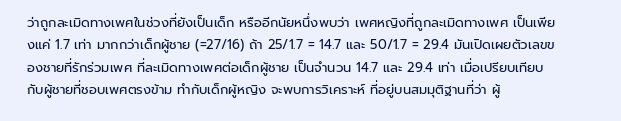ว่าถูกละเมิดทางเพศในช่วงที่ยังเป็นเด็ก หรืออีกนัยหนึ่งพบว่า เพศหญิงที่ถูกละเมิดทางเพศ เป็นเพียงแค่ 1.7 เท่า มากกว่าเด็กผู้ชาย (=27/16) ถ้า 25/1.7 = 14.7 และ 50/1.7 = 29.4 มันเปิดเผยตัวเลขของชายที่รักร่วมเพศ ที่ละเมิดทางเพศต่อเด็กผู้ชาย เป็นจำนวน 14.7 และ 29.4 เท่า เมื่อเปรียบเทียบกับผู้ชายที่ชอบเพศตรงข้าม ทำกับเด็กผู้หญิง จะพบการวิเคราะห์ ที่อยู่บนสมมุติฐานที่ว่า ผู้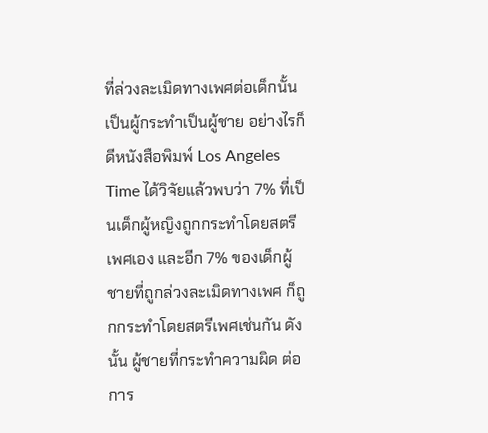ที่ล่วงละเมิดทางเพศต่อเด็กนั้นเป็นผู้กระทำเป็นผู้ชาย อย่างไรก็ดีหนังสือพิมพ์ Los Angeles Time ได้วิจัยแล้วพบว่า 7% ที่เป็นเด็กผู้หญิงถูกกระทำโดยสตรีเพศเอง และอีก 7% ของเด็กผู้ชายที่ถูกล่วงละเมิดทางเพศ ก็ถูกกระทำโดยสตรีเพศเช่นกัน ดังนั้น ผู้ชายที่กระทำความผิด ต่อการ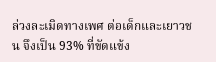ล่วงละเมิดทางเพศ ต่อเด็กและเยาวชน จึงเป็น 93% ที่ขัดแข้ง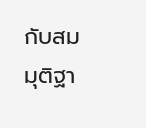กับสมมุติฐา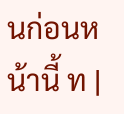นก่อนหน้านี้ ท |